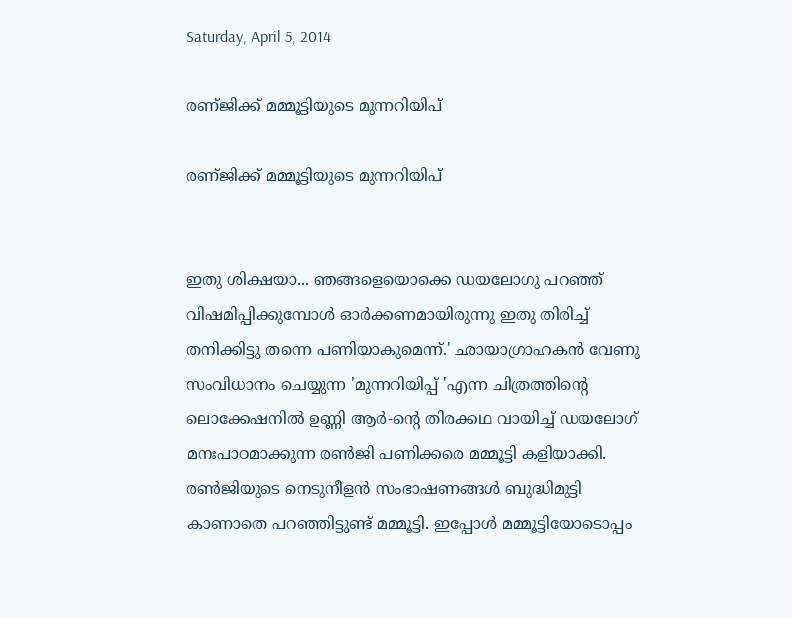Saturday, April 5, 2014

രണ്ജിക്ക് മമ്മൂട്ടിയുടെ മുന്നറിയിപ്

രണ്ജിക്ക് മമ്മൂട്ടിയുടെ മുന്നറിയിപ്


ഇതു ശിക്ഷയാ... ഞങ്ങളെയൊക്കെ ഡയലോഗു പറഞ്ഞ് വിഷമിപ്പിക്കുമ്പോള്‍ ഓര്‍ക്കണമായിരുന്നു ഇതു തിരിച്ച് തനിക്കിട്ടു തന്നെ പണിയാകുമെന്ന്.' ഛായാഗ്രാഹകന്‍ വേണു സംവിധാനം ചെയ്യുന്ന 'മുന്നറിയിപ്പ് 'എന്ന ചിത്രത്തിന്റെ ലൊക്കേഷനില്‍ ഉണ്ണി ആര്‍-ന്റെ തിരക്കഥ വായിച്ച് ഡയലോഗ് മനഃപാഠമാക്കുന്ന രണ്‍ജി പണിക്കരെ മമ്മൂട്ടി കളിയാക്കി. രണ്‍ജിയുടെ നെടുനീളന്‍ സംഭാഷണങ്ങള്‍ ബുദ്ധിമുട്ടി കാണാതെ പറഞ്ഞിട്ടുണ്ട് മമ്മൂട്ടി. ഇപ്പോള്‍ മമ്മൂട്ടിയോടൊപ്പം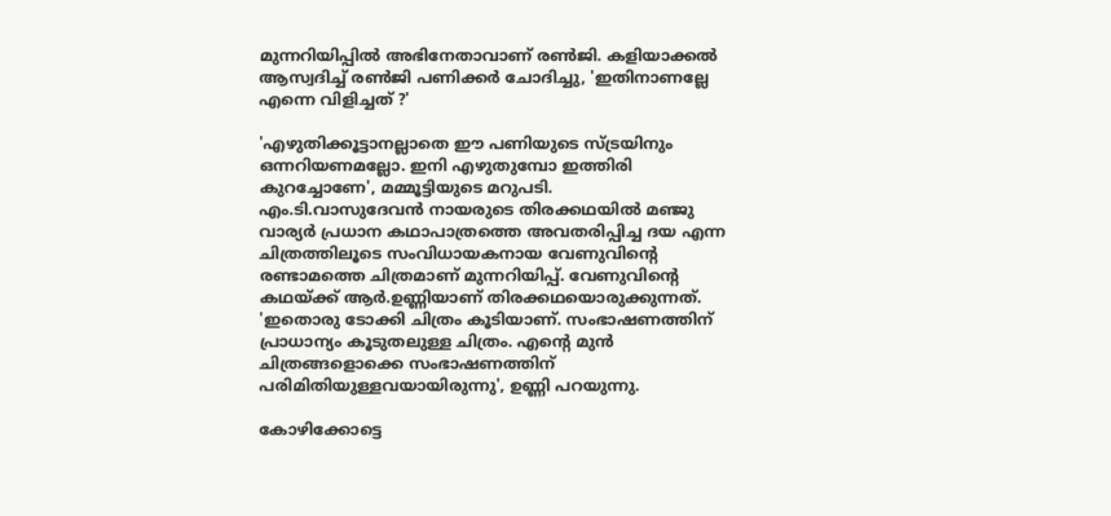മുന്നറിയിപ്പില്‍ അഭിനേതാവാണ് രണ്‍ജി. കളിയാക്കല്‍ ആസ്വദിച്ച് രണ്‍ജി പണിക്കര്‍ ചോദിച്ചു, 'ഇതിനാണല്ലേ എന്നെ വിളിച്ചത് ?'

'എഴുതിക്കൂട്ടാനല്ലാതെ ഈ പണിയുടെ സ്ട്രയിനും ഒന്നറിയണമല്ലോ. ഇനി എഴുതുമ്പോ ഇത്തിരി കുറച്ചോണേ', മമ്മൂട്ടിയുടെ മറുപടി.
എം.ടി.വാസുദേവന്‍ നായരുടെ തിരക്കഥയില്‍ മഞ്ജു വാര്യര്‍ പ്രധാന കഥാപാത്രത്തെ അവതരിപ്പിച്ച ദയ എന്ന ചിത്രത്തിലൂടെ സംവിധായകനായ വേണുവിന്റെ രണ്ടാമത്തെ ചിത്രമാണ് മുന്നറിയിപ്പ്. വേണുവിന്റെ കഥയ്ക്ക് ആര്‍.ഉണ്ണിയാണ് തിരക്കഥയൊരുക്കുന്നത്. 'ഇതൊരു ടോക്കി ചിത്രം കൂടിയാണ്. സംഭാഷണത്തിന് പ്രാധാന്യം കൂടുതലുള്ള ചിത്രം. എന്റെ മുന്‍ ചിത്രങ്ങളൊക്കെ സംഭാഷണത്തിന് പരിമിതിയുള്ളവയായിരുന്നു', ഉണ്ണി പറയുന്നു.

കോഴിക്കോട്ടെ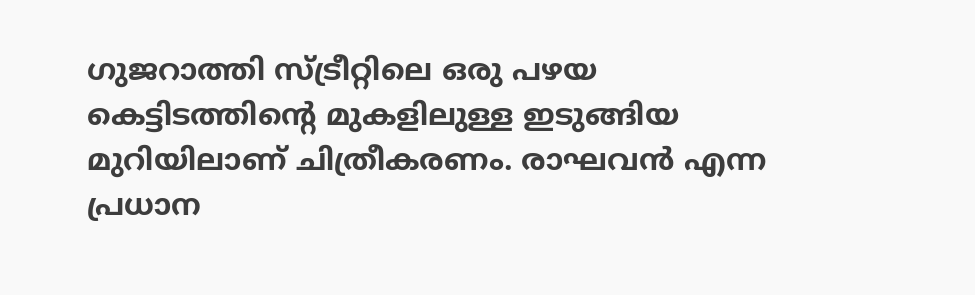ഗുജറാത്തി സ്ട്രീറ്റിലെ ഒരു പഴയ കെട്ടിടത്തിന്റെ മുകളിലുള്ള ഇടുങ്ങിയ മുറിയിലാണ് ചിത്രീകരണം. രാഘവന്‍ എന്ന പ്രധാന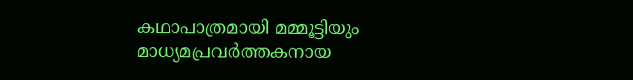കഥാപാത്രമായി മമ്മൂട്ടിയും മാധ്യമപ്രവര്‍ത്തകനായ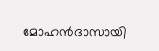മോഹന്‍ദാസായി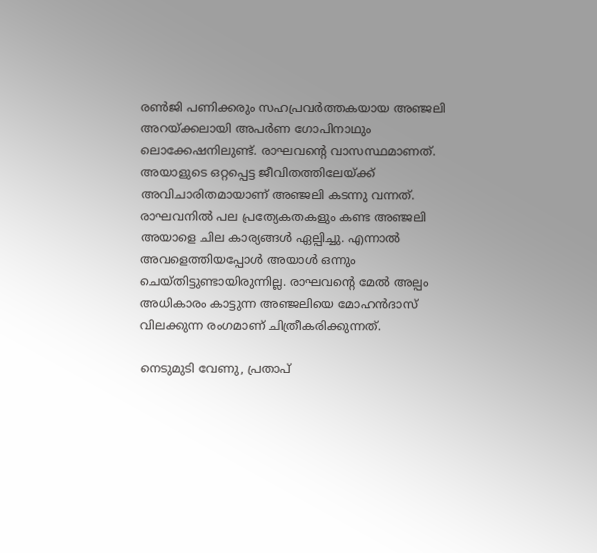രണ്‍ജി പണിക്കരും സഹപ്രവര്‍ത്തകയായ അഞ്ജലി അറയ്ക്കലായി അപര്‍ണ ഗോപിനാഥും ലൊക്കേഷനിലുണ്ട്. രാഘവന്റെ വാസസ്ഥമാണത്. അയാളുടെ ഒറ്റപ്പെട്ട ജീവിതത്തിലേയ്ക്ക് അവിചാരിതമായാണ് അഞ്ജലി കടന്നു വന്നത്. രാഘവനില്‍ പല പ്രത്യേകതകളും കണ്ട അഞ്ജലി അയാളെ ചില കാര്യങ്ങള്‍ ഏല്പിച്ചു. എന്നാല്‍ അവളെത്തിയപ്പോള്‍ അയാള്‍ ഒന്നും ചെയ്തിട്ടുണ്ടായിരുന്നില്ല. രാഘവന്റെ മേല്‍ അല്പം അധികാരം കാട്ടുന്ന അഞ്ജലിയെ മോഹന്‍ദാസ് വിലക്കുന്ന രംഗമാണ് ചിത്രീകരിക്കുന്നത്.

നെടുമുടി വേണു, പ്രതാപ്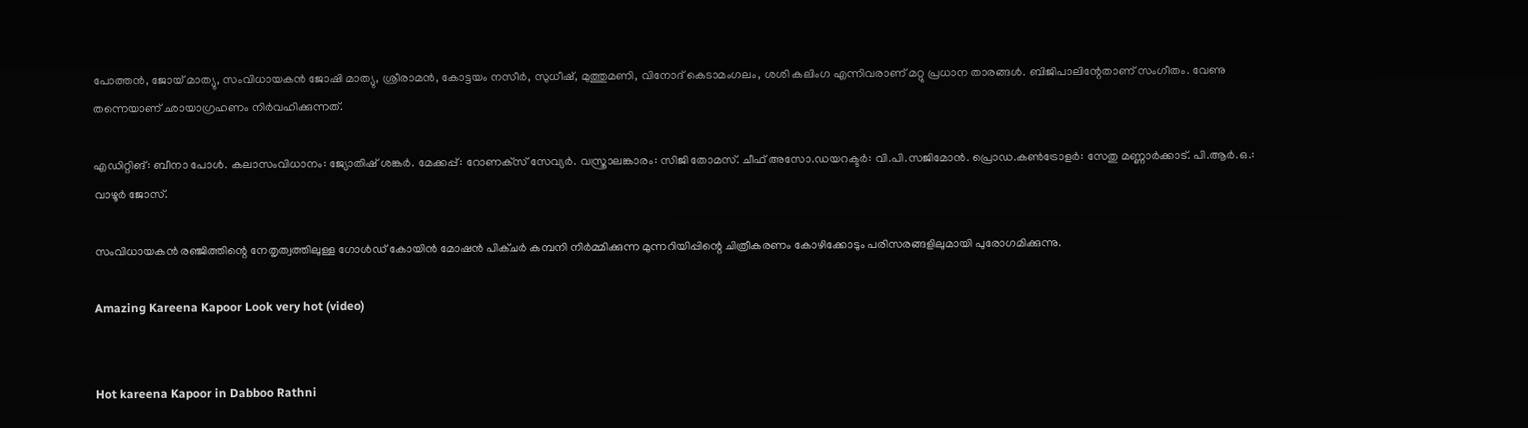പോത്തന്‍, ജോയ് മാത്യു, സംവിധായകന്‍ ജോഷി മാത്യു, ശ്രീരാമന്‍, കോട്ടയം നസീര്‍, സുധീഷ്, മുത്തുമണി, വിനോദ് കെടാമംഗലം, ശശി കലിംഗ എന്നിവരാണ് മറ്റു പ്രധാന താരങ്ങള്‍. ബിജിപാലിന്റേതാണ് സംഗീതം. വേണു തന്നെയാണ് ഛായാഗ്രഹണം നിര്‍വഹിക്കുന്നത്.

എഡിറ്റിങ്: ബീനാ പോള്‍. കലാസംവിധാനം: ജ്യോതിഷ് ശങ്കര്‍. മേക്കപ്പ്: റോണക്‌സ് സേവ്യര്‍. വസ്ത്രാലങ്കാരം: സിജി തോമസ്. ചീഫ് അസോ.ഡയറക്ടര്‍: വി.പി.സജിമോന്‍. പ്രൊഡ.കണ്‍ട്രോളര്‍: സേതു മണ്ണാര്‍ക്കാട്. പി.ആര്‍.ഒ.: വാഴൂര്‍ ജോസ്.

സംവിധായകന്‍ രഞ്ജിത്തിന്റെ നേതൃത്വത്തിലുള്ള ഗോള്‍ഡ് കോയിന്‍ മോഷന്‍ പിക്ചര്‍ കമ്പനി നിര്‍മ്മിക്കുന്ന മുന്നറിയിപ്പിന്റെ ചിത്രീകരണം കോഴിക്കോടും പരിസരങ്ങളിലുമായി പുരോഗമിക്കുന്നു.

Amazing Kareena Kapoor Look very hot (video)


Hot kareena Kapoor in Dabboo Rathni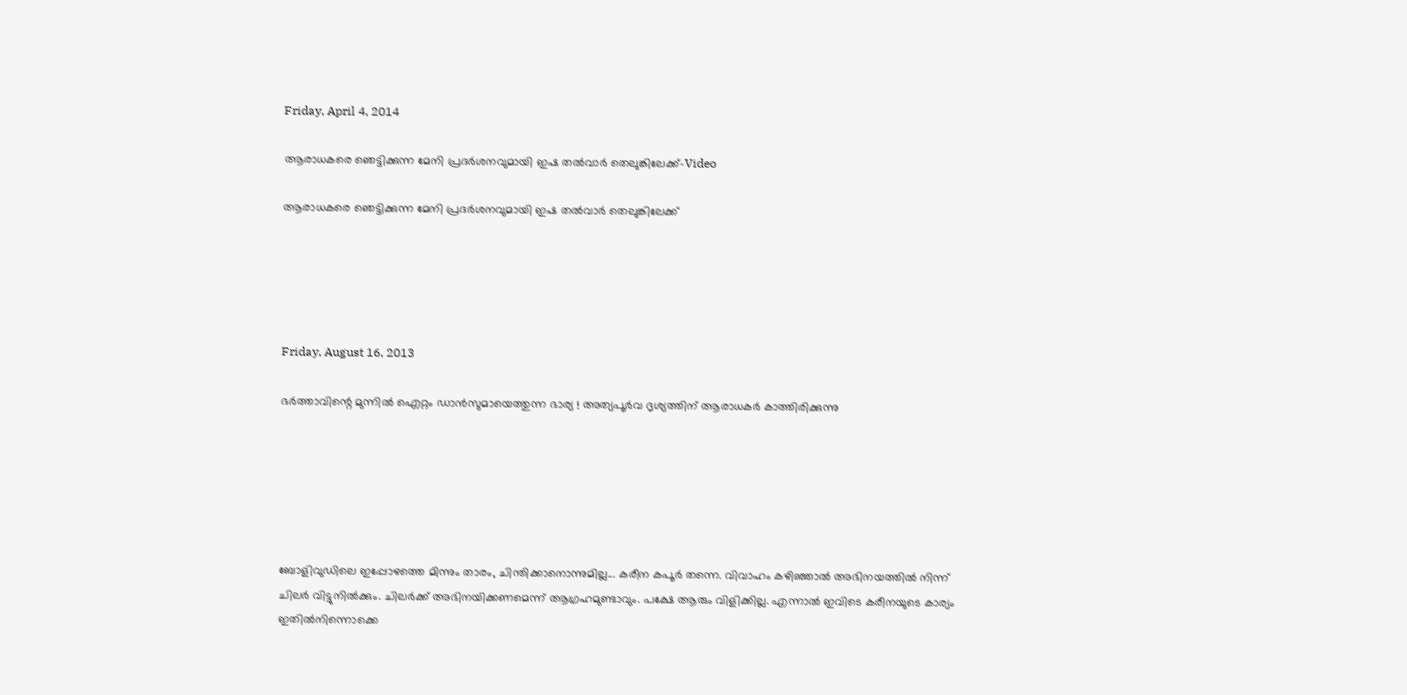Friday, April 4, 2014

ആരാധകരെ ഞെട്ടിക്കുന്ന മേനി പ്രദര്‍ശനവുമായി ഇഷ തല്‍വാര്‍ തെലുങ്കിലേക്ക്-Video

ആരാധകരെ ഞെട്ടിക്കുന്ന മേനി പ്രദര്‍ശനവുമായി ഇഷ തല്‍വാര്‍ തെലുങ്കിലേക്ക്





Friday, August 16, 2013

ഭര്‍ത്താവിന്റെ മുന്നില്‍ ഐറ്റം ഡാന്‍സുമായെത്തുന്ന ഭാര്യ ! അത്യപൂര്‍വ ദൃശ്യത്തിന് ആരാധകര്‍ കാത്തിരിക്കുന്നു






ബോളിവുഡിലെ ഇപ്പോഴത്തെ മിന്നും താരം, ചിന്തിക്കാനൊന്നുമില്ല... കരീന കപൂര്‍ തന്നെ. വിവാഹം കഴിഞ്ഞാല്‍ അഭിനയത്തില്‍ നിന്ന് ചിലര്‍ വിട്ടുനില്‍ക്കും. ചിലര്‍ക്ക് അഭിനയിക്കണമെന്ന് ആഗ്രഹമുണ്ടാവും. പക്ഷേ ആരും വിളിക്കില്ല. എന്നാല്‍ ഇവിടെ കരീനയുടെ കാര്യം ഇതില്‍നിന്നൊക്കെ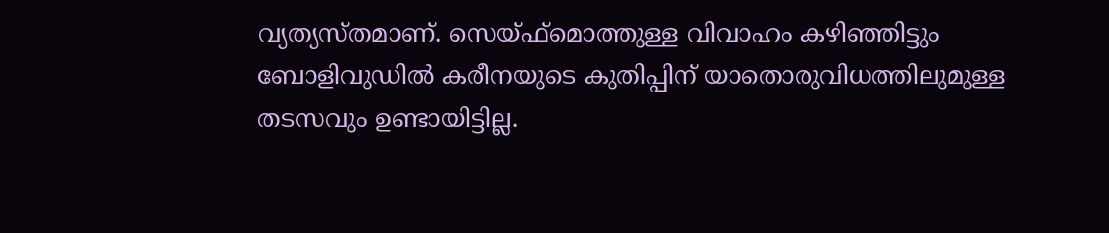വ്യത്യസ്തമാണ്. സെയ്ഫ്‌മൊത്തുള്ള വിവാഹം കഴിഞ്ഞിട്ടും ബോളിവുഡില്‍ കരീനയുടെ കുതിപ്പിന് യാതൊരുവിധത്തിലുമുള്ള തടസവും ഉണ്ടായിട്ടില്ല.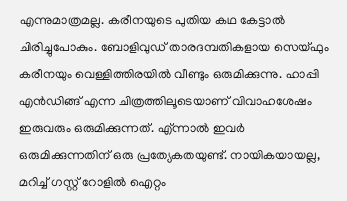എന്നുമാത്രമല്ല. കരീനയുടെ പുതിയ കഥ കേട്ടാല്‍ ചിരിച്ചുപോകും. ബോളിവുഡ് താരദമ്പതികളായ സെയ്ഫും കരീനയും വെള്ളിത്തിരയില്‍ വീണ്ടും ഒരുമിക്കുന്നു. ഹാപ്പി എന്‍ഡിങ്ങ് എന്ന ചിത്രത്തിലൂടെയാണ് വിവാഹശേഷം ഇരുവരും ഒരുമിക്കുന്നത്. എ്ന്നാല്‍ ഇവര്‍ ഒരുമിക്കുന്നതിന് ഒരു പ്രത്യേകതയുണ്ട്. നായികയായല്ല, മറിച്ച് ഗസ്റ്റ് റോളില്‍ ഐറ്റം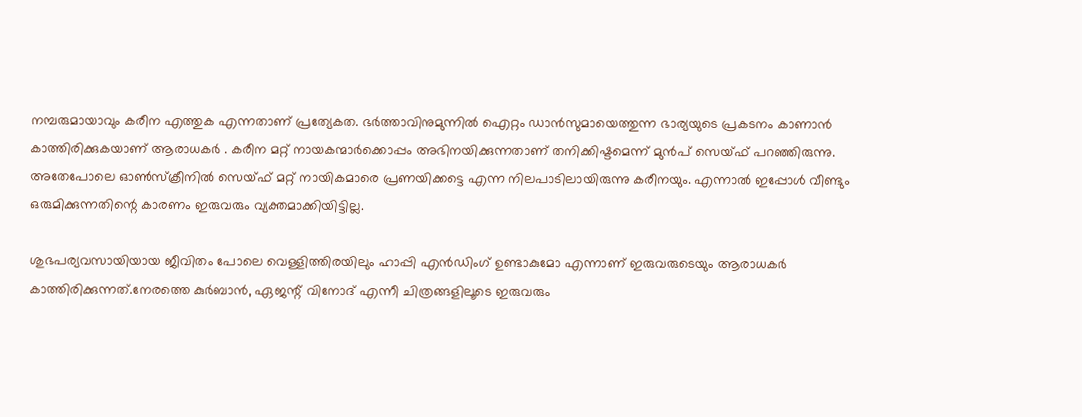നമ്പരുമായാവും കരീന എത്തുക എന്നതാണ് പ്രത്യേകത. ഭര്‍ത്താവിനുമുന്നില്‍ ഐറ്റം ഡാന്‍സുമായെത്തുന്ന ഭാര്യയുടെ പ്രകടനം കാണാന്‍ കാത്തിരിക്കുകയാണ് ആരാധകര്‍ . കരീന മറ്റ് നായകന്മാര്‍ക്കൊപ്പം അഭിനയിക്കുന്നതാണ് തനിക്കിഷ്ടമെന്ന് മുന്‍പ് സെയ്ഫ് പറഞ്ഞിരുന്നു. അതേപോലെ ഓണ്‍സ്‌ക്രീനില്‍ സെയ്ഫ് മറ്റ് നായികമാരെ പ്രണയിക്കട്ടെ എന്ന നിലപാടിലായിരുന്നു കരീനയും. എന്നാല്‍ ഇപ്പോള്‍ വീണ്ടും ഒരുമിക്കുന്നതിന്റെ കാരണം ഇരുവരും വ്യക്തമാക്കിയിട്ടില്ല.

ശുഭപര്യവസായിയായ ജീവിതം പോലെ വെള്ളിത്തിരയിലും ഹാപ്പി എന്‍ഡിംഗ് ഉണ്ടാകുമോ എന്നാണ് ഇരുവരുടെയും ആരാധകര്‍ കാത്തിരിക്കുന്നത്.നേരത്തെ കുര്‍ബാന്‍, ഏജന്റ് വിനോദ് എന്നീ ചിത്രങ്ങളിലൂടെ ഇരുവരും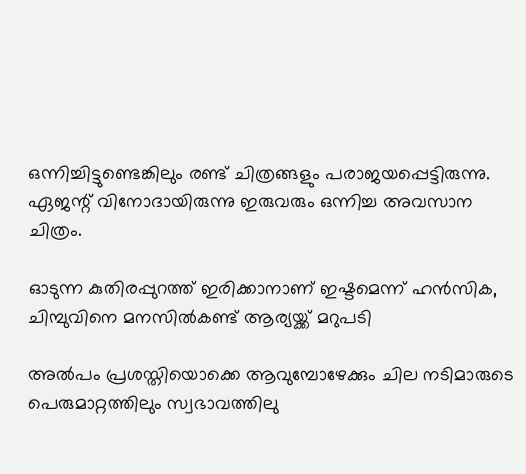ഒന്നിച്ചിട്ടുണ്ടെങ്കിലും രണ്ട് ചിത്രങ്ങളും പരാജയപ്പെട്ടിരുന്നു. ഏജന്റ് വിനോദായിരുന്നു ഇരുവരും ഒന്നിച്ച അവസാന ചിത്രം.

ഓടുന്ന കുതിരപ്പുറത്ത് ഇരിക്കാനാണ് ഇഷ്ടമെന്ന് ഹന്‍സിക, ചിമ്പുവിനെ മനസില്‍കണ്ട് ആര്യയ്ക്ക് മറുപടി

അല്‍പം പ്രശസ്തിയൊക്കെ ആവുമ്പോഴേക്കും ചില നടിമാരുടെ പെരുമാറ്റത്തിലും സ്വഭാവത്തിലു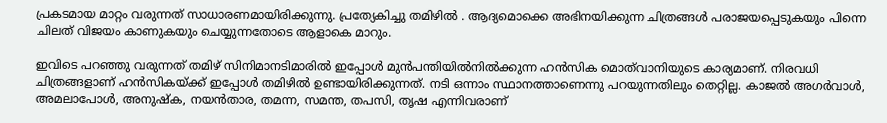പ്രകടമായ മാറ്റം വരുന്നത് സാധാരണമായിരിക്കുന്നു. പ്രത്യേകിച്ചു തമിഴില്‍ . ആദ്യമൊക്കെ അഭിനയിക്കുന്ന ചിത്രങ്ങള്‍ പരാജയപ്പെടുകയും പിന്നെ ചിലത് വിജയം കാണുകയും ചെയ്യുന്നതോടെ ആളാകെ മാറും.

ഇവിടെ പറഞ്ഞു വരുന്നത് തമിഴ് സിനിമാനടിമാരില്‍ ഇപ്പോള്‍ മുന്‍പന്തിയില്‍നില്‍ക്കുന്ന ഹന്‍സിക മൊത്‌വാനിയുടെ കാര്യമാണ്. നിരവധി ചിത്രങ്ങളാണ് ഹന്‍സികയ്ക്ക് ഇപ്പോള്‍ തമിഴില്‍ ഉണ്ടായിരിക്കുന്നത്. നടി ഒന്നാം സ്ഥാനത്താണെന്നു പറയുന്നതിലും തെറ്റില്ല. കാജല്‍ അഗര്‍വാള്‍, അമലാപോള്‍, അനുഷ്‌ക, നയന്‍താര, തമന്ന, സമന്ത, തപസി, തൃഷ എന്നിവരാണ്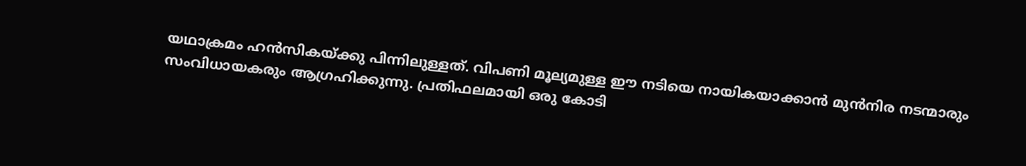യഥാക്രമം ഹന്‍സികയ്ക്കു പിന്നിലുള്ളത്. വിപണി മൂല്യമുള്ള ഈ നടിയെ നായികയാക്കാന്‍ മുന്‍നിര നടന്മാരും സംവിധായകരും ആഗ്രഹിക്കുന്നു. പ്രതിഫലമായി ഒരു കോടി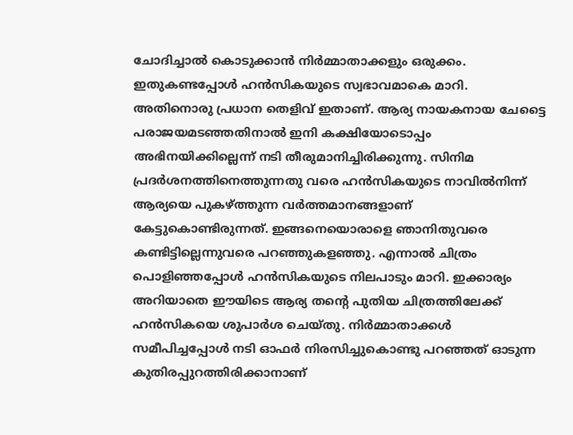ചോദിച്ചാല്‍ കൊടുക്കാന്‍ നിര്‍മ്മാതാക്കളും ഒരുക്കം. ഇതുകണ്ടപ്പോള്‍ ഹന്‍സികയുടെ സ്വഭാവമാകെ മാറി. അതിനൊരു പ്രധാന തെളിവ് ഇതാണ്. ആര്യ നായകനായ ചേട്ടൈ പരാജയമടഞ്ഞതിനാല്‍ ഇനി കക്ഷിയോടൊപ്പം അഭിനയിക്കില്ലെന്ന് നടി തീരുമാനിച്ചിരിക്കുന്നു. സിനിമ പ്രദര്‍ശനത്തിനെത്തുന്നതു വരെ ഹന്‍സികയുടെ നാവില്‍നിന്ന് ആര്യയെ പുകഴ്ത്തുന്ന വര്‍ത്തമാനങ്ങളാണ് കേട്ടുകൊണ്ടിരുന്നത്. ഇങ്ങനെയൊരാളെ ഞാനിതുവരെ കണ്ടിട്ടില്ലെന്നുവരെ പറഞ്ഞുകളഞ്ഞു. എന്നാല്‍ ചിത്രം പൊളിഞ്ഞപ്പോള്‍ ഹന്‍സികയുടെ നിലപാടും മാറി. ഇക്കാര്യം അറിയാതെ ഈയിടെ ആര്യ തന്റെ പുതിയ ചിത്രത്തിലേക്ക് ഹന്‍സികയെ ശുപാര്‍ശ ചെയ്തു. നിര്‍മ്മാതാക്കള്‍ സമീപിച്ചപ്പോള്‍ നടി ഓഫര്‍ നിരസിച്ചുകൊണ്ടു പറഞ്ഞത് ഓടുന്ന കുതിരപ്പുറത്തിരിക്കാനാണ്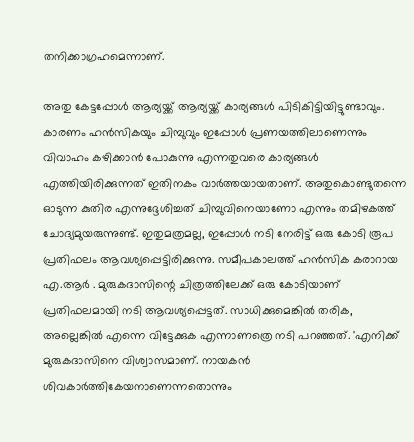തനിക്കാഗ്രഹമെന്നാണ്.

അതു കേട്ടപ്പോള്‍ ആര്യയ്ക്ക് ആര്യയ്ക്ക് കാര്യങ്ങള്‍ പിടികിട്ടിയിട്ടുണ്ടാവും. കാരണം ഹന്‍സികയും ചിമ്പുവും ഇപ്പോള്‍ പ്രണയത്തിലാണെന്നും വിവാഹം കഴിക്കാന്‍ പോകുന്നു എന്നതുവരെ കാര്യങ്ങള്‍ എത്തിയിരിക്കുന്നത് ഇതിനകം വാര്‍ത്തയായതാണ്. അതുകൊണ്ടുതന്നെ ഓടുന്ന കുതിര എന്നുദ്ദേശിച്ചത് ചിമ്പുവിനെയാണോ എന്നും തമിഴകത്ത് ചോദ്യമുയരുന്നുണ്ട്. ഇതുമത്രമല്ല, ഇപ്പോള്‍ നടി നേരിട്ട് ഒരു കോടി രൂപ പ്രതിഫലം ആവശ്യപ്പെട്ടിരിക്കുന്നു. സമീപകാലത്ത് ഹന്‍സിക കരാറായ എ.ആര്‍ . മുരുകദാസിന്റെ ചിത്രത്തിലേക്ക് ഒരു കോടിയാണ് പ്രതിഫലമായി നടി ആവശ്യപ്പെട്ടത്. സാധിക്കുമെങ്കില്‍ തരിക, അല്ലെങ്കില്‍ എന്നെ വിട്ടേക്കുക എന്നാണത്രെ നടി പറഞ്ഞത്. 'എനിക്ക് മുരുകദാസിനെ വിശ്വാസമാണ്. നായകന്‍ ശിവകാര്‍ത്തികേയനാണെന്നതൊന്നും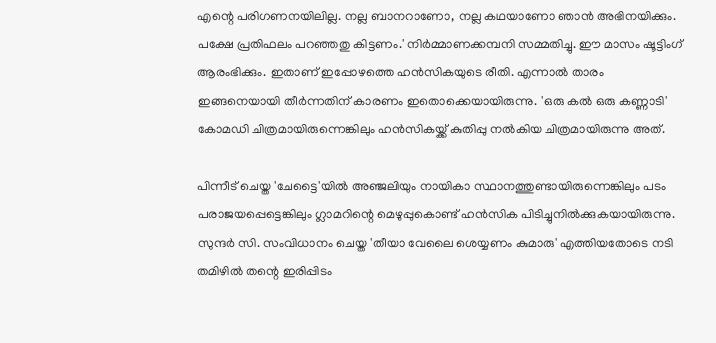എന്റെ പരിഗണനയിലില്ല. നല്ല ബാനറാണോ, നല്ല കഥയാണോ ഞാന്‍ അഭിനയിക്കും. പക്ഷേ പ്രതിഫലം പറഞ്ഞതു കിട്ടണം.' നിര്‍മ്മാണക്കമ്പനി സമ്മതിച്ചു. ഈ മാസം ഷൂട്ടിംഗ് ആരംഭിക്കും. ഇതാണ് ഇപ്പോഴത്തെ ഹന്‍സികയുടെ രീതി. എന്നാല്‍ താരം ഇങ്ങനെയായി തീര്‍ന്നതിന് കാരണം ഇതൊക്കെയായിരുന്നു. 'ഒരു കല്‍ ഒരു കണ്ണാടി' കോമഡി ചിത്രമായിരുന്നെങ്കിലും ഹന്‍സികയ്ക്ക് കുതിപ്പു നല്‍കിയ ചിത്രമായിരുന്നു അത്.

പിന്നീട് ചെയ്ത 'ചേട്ടൈ'യില്‍ അഞ്ജലിയും നായികാ സ്ഥാനത്തുണ്ടായിരുന്നെങ്കിലും പടം പരാജയപ്പെട്ടെങ്കിലും ഗ്ലാമറിന്റെ മെഴുപ്പുകൊണ്ട് ഹന്‍സിക പിടിച്ചുനില്‍ക്കുകയായിരുന്നു. സുന്ദര്‍ സി. സംവിധാനം ചെയ്ത 'തീയാ വേലൈ ശെയ്യണം കുമാരു' എത്തിയതോടെ നടി തമിഴില്‍ തന്റെ ഇരിപ്പിടം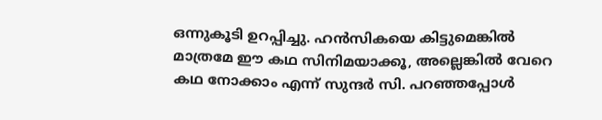ഒന്നുകൂടി ഉറപ്പിച്ചു. ഹന്‍സികയെ കിട്ടുമെങ്കില്‍ മാത്രമേ ഈ കഥ സിനിമയാക്കൂ, അല്ലെങ്കില്‍ വേറെ കഥ നോക്കാം എന്ന് സുന്ദര്‍ സി. പറഞ്ഞപ്പോള്‍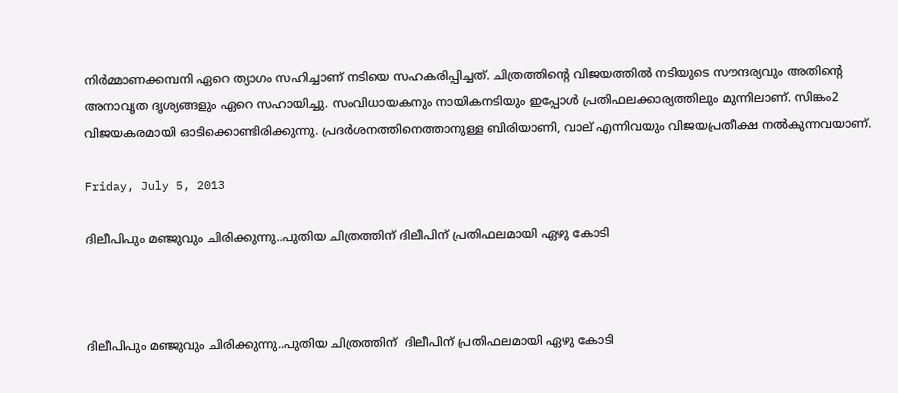നിര്‍മ്മാണക്കമ്പനി ഏറെ ത്യാഗം സഹിച്ചാണ് നടിയെ സഹകരിപ്പിച്ചത്. ചിത്രത്തിന്റെ വിജയത്തില്‍ നടിയുടെ സൗന്ദര്യവും അതിന്റെ അനാവൃത ദൃശ്യങ്ങളും ഏറെ സഹായിച്ചു. സംവിധായകനും നായികനടിയും ഇപ്പോള്‍ പ്രതിഫലക്കാര്യത്തിലും മുന്നിലാണ്. സിങ്കം2 വിജയകരമായി ഓടിക്കൊണ്ടിരിക്കുന്നു. പ്രദര്‍ശനത്തിനെത്താനുള്ള ബിരിയാണി, വാല് എന്നിവയും വിജയപ്രതീക്ഷ നല്‍കുന്നവയാണ്.

Friday, July 5, 2013

ദിലീപിപും മഞ്ജുവും ചിരിക്കുന്നു..പുതിയ ചിത്രത്തിന് ദിലീപിന് പ്രതിഫലമായി ഏഴു കോടി



ദിലീപിപും മഞ്ജുവും ചിരിക്കുന്നു..പുതിയ ചിത്രത്തിന്  ദിലീപിന് പ്രതിഫലമായി ഏഴു കോടി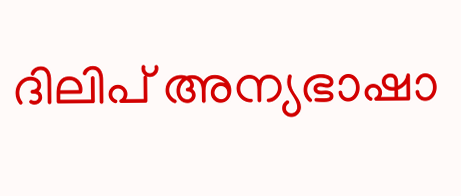ദിലിപ് അന്യഭാഷാ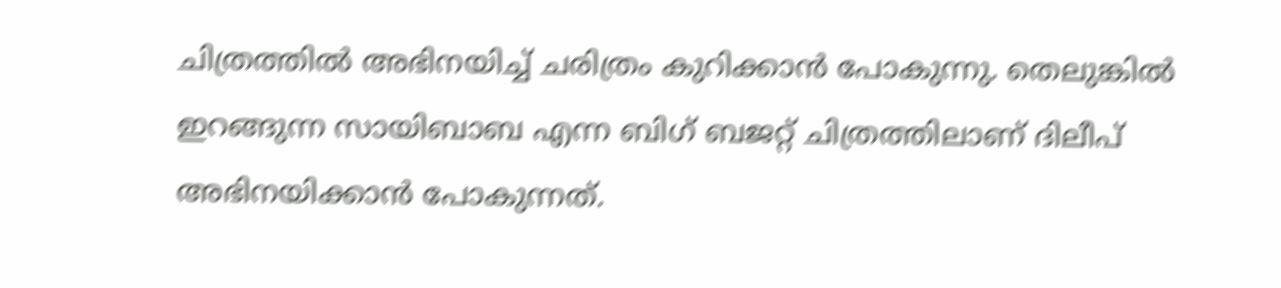ചിത്രത്തില്‍ അഭിനയിച്ച് ചരിത്രം കുറിക്കാന്‍ പോകുന്നു. തെലുങ്കില്‍ ഇറങ്ങുന്ന സായിബാബ എന്ന ബിഗ് ബജറ്റ് ചിത്രത്തിലാണ് ദിലീപ് അഭിനയിക്കാന്‍ പോകുന്നത്.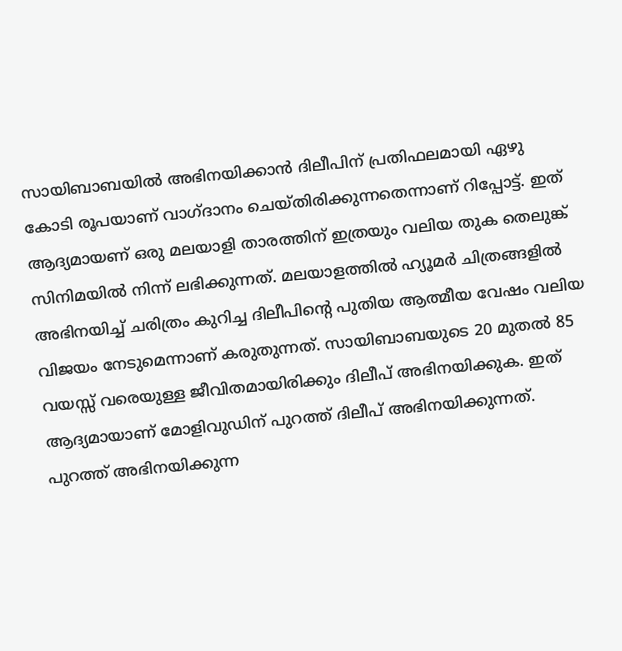സായിബാബയില്‍ അഭിനയിക്കാന്‍ ദിലീപിന് പ്രതിഫലമായി ഏഴു കോടി രൂപയാണ് വാഗ്ദാനം ചെയ്തിരിക്കുന്നതെന്നാണ് റിപ്പോട്ട്. ഇത് ആദ്യമായണ് ഒരു മലയാളി താരത്തിന് ഇത്രയും വലിയ തുക തെലുങ്ക് സിനിമയില്‍ നിന്ന് ലഭിക്കുന്നത്. മലയാളത്തില്‍ ഹ്യൂമര്‍ ചിത്രങ്ങളില്‍ അഭിനയിച്ച് ചരിത്രം കുറിച്ച ദിലീപിന്റെ പുതിയ ആത്മീയ വേഷം വലിയ വിജയം നേടുമെന്നാണ് കരുതുന്നത്. സായിബാബയുടെ 20 മുതല്‍ 85 വയസ്സ് വരെയുള്ള ജീവിതമായിരിക്കും ദിലീപ് അഭിനയിക്കുക. ഇത് ആദ്യമായാണ് മോളിവുഡിന് പുറത്ത് ദിലീപ് അഭിനയിക്കുന്നത്. പുറത്ത് അഭിനയിക്കുന്ന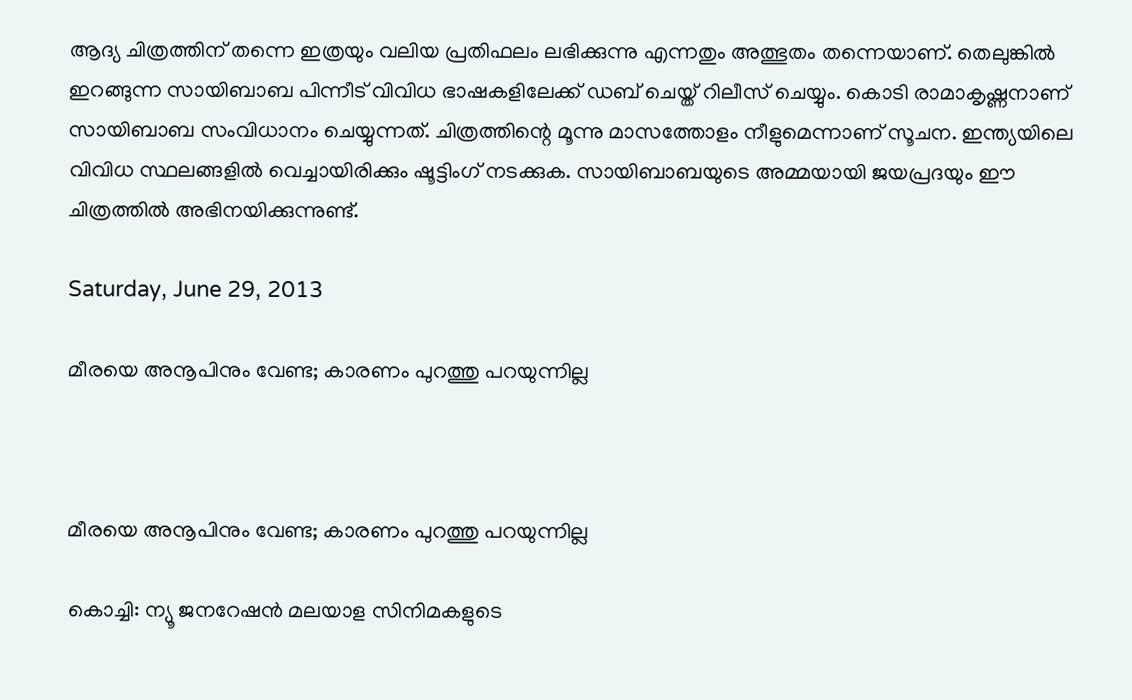ആദ്യ ചിത്രത്തിന് തന്നെ ഇത്രയും വലിയ പ്രതിഫലം ലഭിക്കുന്നു എന്നതും അത്ഭുതം തന്നെയാണ്. തെലുങ്കില്‍ ഇറങ്ങുന്ന സായിബാബ പിന്നീട് വിവിധ ഭാഷകളിലേക്ക് ഡബ് ചെയ്ത് റിലീസ് ചെയ്യും. കൊടി രാമാകൃഷ്ണനാണ് സായിബാബ സംവിധാനം ചെയ്യുന്നത്. ചിത്രത്തിന്റെ മൂന്നു മാസത്തോളം നീളുമെന്നാണ് സൂചന. ഇന്ത്യയിലെ വിവിധ സ്ഥലങ്ങളില്‍ വെച്ചായിരിക്കും ഷൂട്ടിംഗ് നടക്കുക. സായിബാബയുടെ അമ്മയായി ജയപ്രദയും ഈ ചിത്രത്തില്‍ അഭിനയിക്കുന്നുണ്ട്.

Saturday, June 29, 2013

മീരയെ അനൂപിനും വേണ്ട; കാരണം പുറത്തു പറയുന്നില്ല



മീരയെ അനൂപിനും വേണ്ട; കാരണം പുറത്തു പറയുന്നില്ല

കൊച്ചി: ന്യൂ ജനറേഷന്‍ മലയാള സിനിമകളുടെ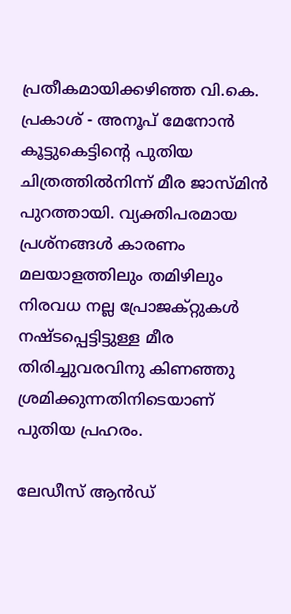പ്രതീകമായിക്കഴിഞ്ഞ വി.കെ. പ്രകാശ് - അനൂപ് മേനോന്‍ കൂട്ടുകെട്ടിന്റെ പുതിയ ചിത്രത്തില്‍നിന്ന് മീര ജാസ്മിന്‍ പുറത്തായി. വ്യക്തിപരമായ പ്രശ്‌നങ്ങള്‍ കാരണം മലയാളത്തിലും തമിഴിലും നിരവധ നല്ല പ്രോജക്റ്റുകള്‍ നഷ്ടപ്പെട്ടിട്ടുള്ള മീര തിരിച്ചുവരവിനു കിണഞ്ഞു ശ്രമിക്കുന്നതിനിടെയാണ് പുതിയ പ്രഹരം.

ലേഡീസ് ആന്‍ഡ്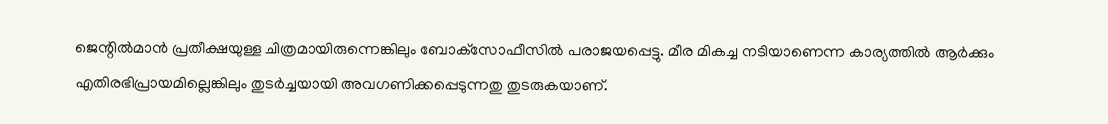ജെന്റില്‍മാന്‍ പ്രതീക്ഷയുള്ള ചിത്രമായിരുന്നെങ്കിലും ബോക്‌സോഫീസില്‍ പരാജയപ്പെട്ടു. മീര മികച്ച നടിയാണെന്ന കാര്യത്തില്‍ ആര്‍ക്കും എതിരഭിപ്രായമില്ലെങ്കിലും തുടര്‍ച്ചയായി അവഗണിക്കപ്പെടുന്നതു തുടരുകയാണ്.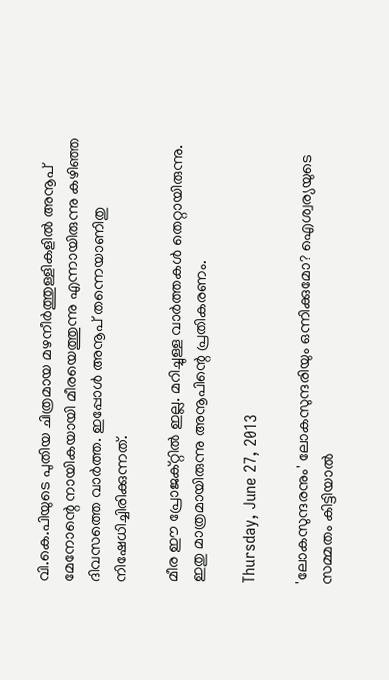വി.കെ.പിയുടെ പുതിയ ചിത്രമായ മഴനീര്‍ത്തുള്ളികളില്‍ അനൂപ് മേനോന്റെ നായികയായി മീരയെത്തുന്നു എന്നായിരുന്നു കഴിഞ്ഞ ദിവസത്തെ വാര്‍ത്ത. ഇപ്പോള്‍ അനൂപ് തന്നെയാണിതു നിഷേധിച്ചിരിക്കുന്നത്.

മീര ഈ പ്രോജക്റ്റില്‍ ഇല്ല. മറിച്ചുള്ള വാര്‍ത്തകള്‍ തെറ്റായിരുന്നു. ഇതു മാത്രമായിരുന്നു അനൂപിന്റെ പ്രതികരണം.

Thursday, June 27, 2013

'ലോകസുന്ദരനും' ലോകസുന്ദരിയും ഒന്നിക്കുമോ? ഐശ്വര്യയുടെ സമ്മതം കിട്ടിയാല്‍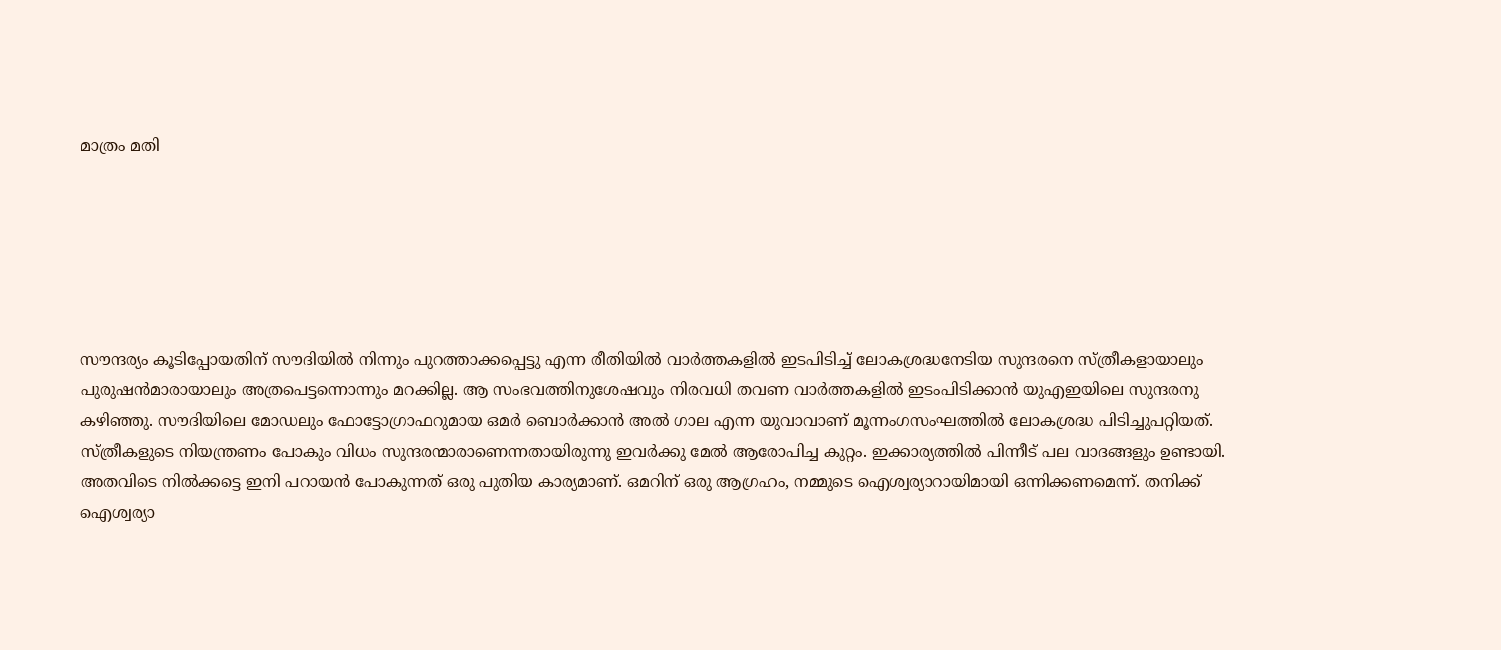മാത്രം മതി






സൗന്ദര്യം കൂടിപ്പോയതിന് സൗദിയില്‍ നിന്നും പുറത്താക്കപ്പെട്ടു എന്ന രീതിയില്‍ വാര്‍ത്തകളില്‍ ഇടപിടിച്ച് ലോകശ്രദ്ധനേടിയ സുന്ദരനെ സ്ത്രീകളായാലും പുരുഷന്‍മാരായാലും അത്രപെട്ടന്നൊന്നും മറക്കില്ല. ആ സംഭവത്തിനുശേഷവും നിരവധി തവണ വാര്‍ത്തകളില്‍ ഇടംപിടിക്കാന്‍ യുഎഇയിലെ സുന്ദരനു കഴിഞ്ഞു. സൗദിയിലെ മോഡലും ഫോട്ടോഗ്രാഫറുമായ ഒമര്‍ ബൊര്‍ക്കാന്‍ അല്‍ ഗാല എന്ന യുവാവാണ് മൂന്നംഗസംഘത്തില്‍ ലോകശ്രദ്ധ പിടിച്ചുപറ്റിയത്. സ്ത്രീകളുടെ നിയന്ത്രണം പോകും വിധം സുന്ദരന്മാരാണെന്നതായിരുന്നു ഇവര്‍ക്കു മേല്‍ ആരോപിച്ച കുറ്റം. ഇക്കാര്യത്തില്‍ പിന്നീട് പല വാദങ്ങളും ഉണ്ടായി. അതവിടെ നില്‍ക്കട്ടെ ഇനി പറായന്‍ പോകുന്നത് ഒരു പുതിയ കാര്യമാണ്. ഒമറിന് ഒരു ആഗ്രഹം, നമ്മുടെ ഐശ്വര്യാറായിമായി ഒന്നിക്കണമെന്ന്. തനിക്ക് ഐശ്വര്യാ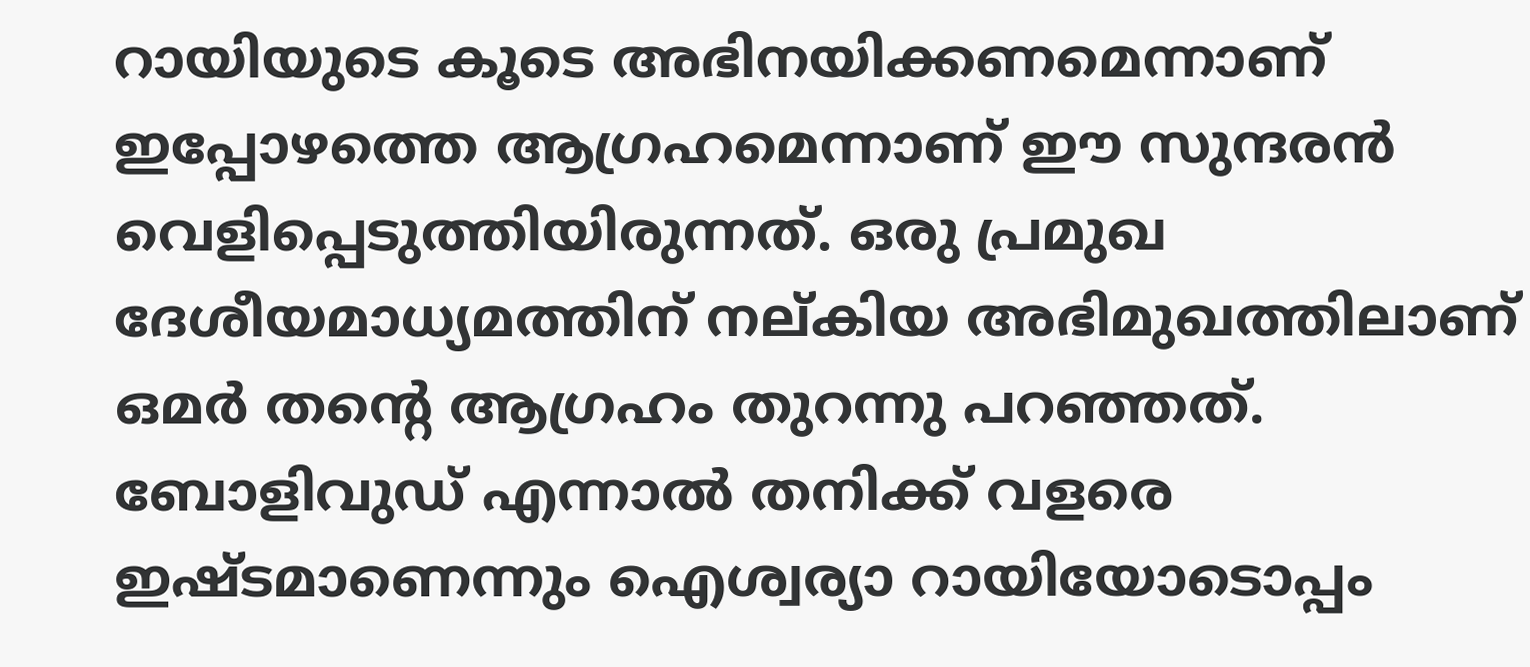റായിയുടെ കൂടെ അഭിനയിക്കണമെന്നാണ് ഇപ്പോഴത്തെ ആഗ്രഹമെന്നാണ് ഈ സുന്ദരന്‍ വെളിപ്പെടുത്തിയിരുന്നത്. ഒരു പ്രമുഖ ദേശീയമാധ്യമത്തിന് നല്കിയ അഭിമുഖത്തിലാണ് ഒമര്‍ തന്റെ ആഗ്രഹം തുറന്നു പറഞ്ഞത്. ബോളിവുഡ് എന്നാല്‍ തനിക്ക് വളരെ ഇഷ്ടമാണെന്നും ഐശ്വര്യാ റായിയോടൊപ്പം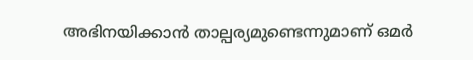അഭിനയിക്കാന്‍ താല്പര്യമുണ്ടെന്നുമാണ് ഒമര്‍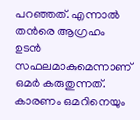പറഞ്ഞത്. എന്നാല്‍ തന്‍രെ ആഗ്രഹം ഉടന്‍ സഫലമാകുമെന്നാണ് ഒമര്‍ കരുതുന്നത്. കാരണം ഒമറിനെയും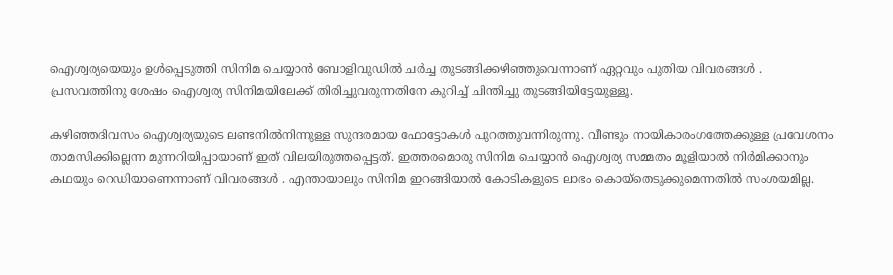ഐശ്വര്യയെയും ഉള്‍പ്പെടുത്തി സിനിമ ചെയ്യാന്‍ ബോളിവുഡില്‍ ചര്‍ച്ച തുടങ്ങിക്കഴിഞ്ഞുവെന്നാണ് ഏറ്റവും പുതിയ വിവരങ്ങള്‍ . പ്രസവത്തിനു ശേഷം ഐശ്വര്യ സിനിമയിലേക്ക് തിരിച്ചുവരുന്നതിനേ കുറിച്ച് ചിന്തിച്ചു തുടങ്ങിയിട്ടേയുള്ളൂ.

കഴിഞ്ഞദിവസം ഐശ്വര്യയുടെ ലണ്ടനില്‍നിന്നുള്ള സുന്ദരമായ ഫോട്ടോകള്‍ പുറത്തുവന്നിരുന്നു. വീണ്ടും നായികാരംഗത്തേക്കുള്ള പ്രവേശനം താമസിക്കില്ലെന്ന മുന്നറിയിപ്പായാണ് ഇത് വിലയിരുത്തപ്പെട്ടത്. ഇത്തരമൊരു സിനിമ ചെയ്യാന്‍ ഐശ്വര്യ സമ്മതം മൂളിയാല്‍ നിര്‍മിക്കാനും കഥയും റെഡിയാണെന്നാണ് വിവരങ്ങള്‍ . എന്തായാലും സിനിമ ഇറങ്ങിയാല്‍ കോടികളുടെ ലാഭം കൊയ്‌തെടുക്കുമെന്നതില്‍ സംശയമില്ല.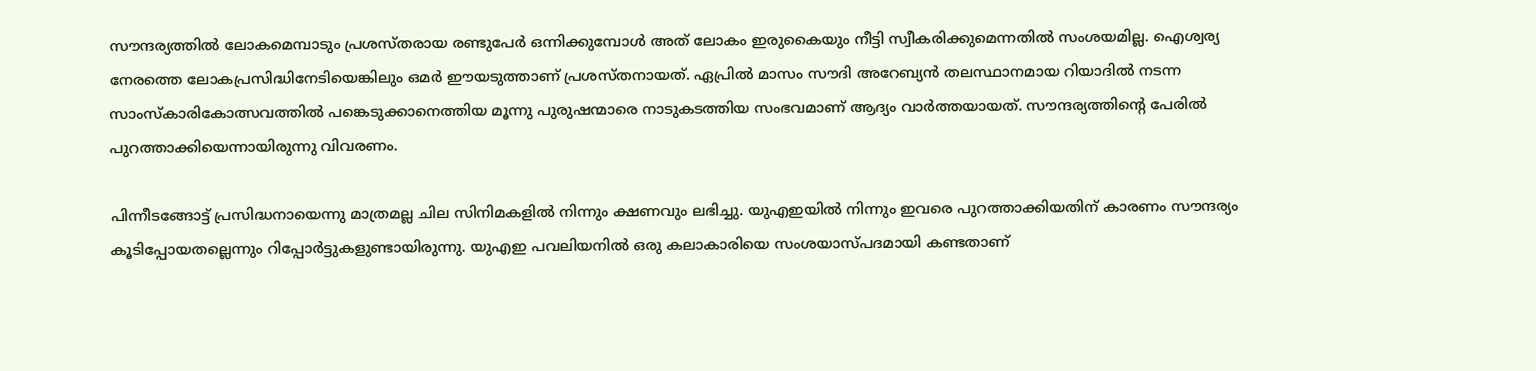സൗന്ദര്യത്തില്‍ ലോകമെമ്പാടും പ്രശസ്തരായ രണ്ടുപേര്‍ ഒന്നിക്കുമ്പോള്‍ അത് ലോകം ഇരുകൈയും നീട്ടി സ്വീകരിക്കുമെന്നതില്‍ സംശയമില്ല. ഐശ്വര്യ നേരത്തെ ലോകപ്രസിദ്ധിനേടിയെങ്കിലും ഒമര്‍ ഈയടുത്താണ് പ്രശസ്തനായത്. ഏപ്രില്‍ മാസം സൗദി അറേബ്യന്‍ തലസ്ഥാനമായ റിയാദില്‍ നടന്ന സാംസ്‌കാരികോത്സവത്തില്‍ പങ്കെടുക്കാനെത്തിയ മൂന്നു പുരുഷന്മാരെ നാടുകടത്തിയ സംഭവമാണ് ആദ്യം വാര്‍ത്തയായത്. സൗന്ദര്യത്തിന്റെ പേരില്‍ പുറത്താക്കിയെന്നായിരുന്നു വിവരണം.

പിന്നീടങ്ങോട്ട് പ്രസിദ്ധനായെന്നു മാത്രമല്ല ചില സിനിമകളില്‍ നിന്നും ക്ഷണവും ലഭിച്ചു. യുഎഇയില്‍ നിന്നും ഇവരെ പുറത്താക്കിയതിന് കാരണം സൗന്ദര്യം കൂടിപ്പോയതല്ലെന്നും റിപ്പോര്‍ട്ടുകളുണ്ടായിരുന്നു. യുഎഇ പവലിയനില്‍ ഒരു കലാകാരിയെ സംശയാസ്പദമായി കണ്ടതാണ്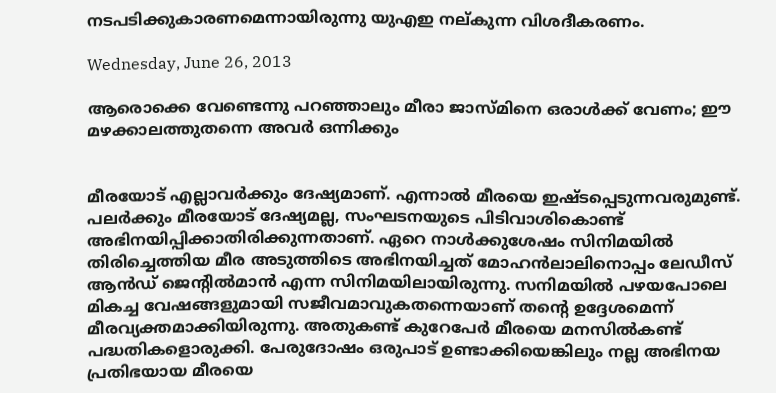നടപടിക്കുകാരണമെന്നായിരുന്നു യുഎഇ നല്കുന്ന വിശദീകരണം.

Wednesday, June 26, 2013

ആരൊക്കെ വേണ്ടെന്നു പറഞ്ഞാലും മീരാ ജാസ്മിനെ ഒരാള്‍ക്ക് വേണം; ഈ മഴക്കാലത്തുതന്നെ അവര്‍ ഒന്നിക്കും


മീരയോട് എല്ലാവര്‍ക്കും ദേഷ്യമാണ്. എന്നാല്‍ മീരയെ ഇഷ്ടപ്പെടുന്നവരുമുണ്ട്. പലര്‍ക്കും മീരയോട് ദേഷ്യമല്ല, സംഘടനയുടെ പിടിവാശികൊണ്ട് അഭിനയിപ്പിക്കാതിരിക്കുന്നതാണ്. ഏറെ നാള്‍ക്കുശേഷം സിനിമയില്‍ തിരിച്ചെത്തിയ മീര അടുത്തിടെ അഭിനയിച്ചത് മോഹന്‍ലാലിനൊപ്പം ലേഡീസ് ആന്‍ഡ് ജെന്റില്‍മാന്‍ എന്ന സിനിമയിലായിരുന്നു. സനിമയില്‍ പഴയപോലെ മികച്ച വേഷങ്ങളുമായി സജീവമാവുകതന്നെയാണ് തന്റെ ഉദ്ദേശമെന്ന് മീരവ്യക്തമാക്കിയിരുന്നു. അതുകണ്ട് കുറേപേര്‍ മീരയെ മനസില്‍കണ്ട് പദ്ധതികളൊരുക്കി. പേരുദോഷം ഒരുപാട് ഉണ്ടാക്കിയെങ്കിലും നല്ല അഭിനയ പ്രതിഭയായ മീരയെ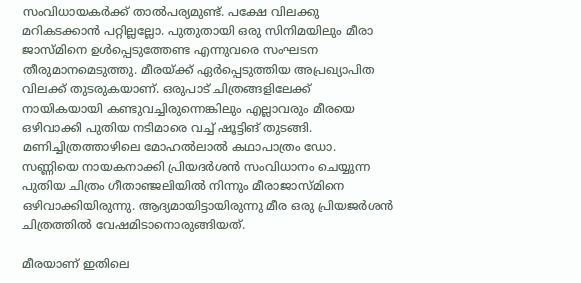സംവിധായകര്‍ക്ക് താല്‍പര്യമുണ്ട്. പക്ഷേ വിലക്കു മറികടക്കാന്‍ പറ്റില്ലല്ലോ. പുതുതായി ഒരു സിനിമയിലും മീരാ ജാസ്മിനെ ഉള്‍പ്പെടുത്തേണ്ട എന്നുവരെ സംഘടന തീരുമാനമെടുത്തു. മീരയ്ക്ക് ഏര്‍പ്പെടുത്തിയ അപ്രഖ്യാപിത വിലക്ക് തുടരുകയാണ്. ഒരുപാട് ചിത്രങ്ങളിലേക്ക് നായികയായി കണ്ടുവച്ചിരുന്നെങ്കിലും എല്ലാവരും മീരയെ ഒഴിവാക്കി പുതിയ നടിമാരെ വച്ച് ഷൂട്ടിങ് തുടങ്ങി. മണിച്ചിത്രത്താഴിലെ മോഹല്‍ലാല്‍ കഥാപാത്രം ഡോ. സണ്ണിയെ നായകനാക്കി പ്രിയദര്‍ശന്‍ സംവിധാനം ചെയ്യുന്ന പുതിയ ചിത്രം ഗീതാഞ്ജലിയില്‍ നിന്നും മീരാജാസ്മിനെ ഒഴിവാക്കിയിരുന്നു. ആദ്യമായിട്ടായിരുന്നു മീര ഒരു പ്രിയജര്‍ശന്‍ ചിത്രത്തില്‍ വേഷമിടാനൊരുങ്ങിയത്.

മീരയാണ് ഇതിലെ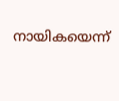നായികയെന്ന്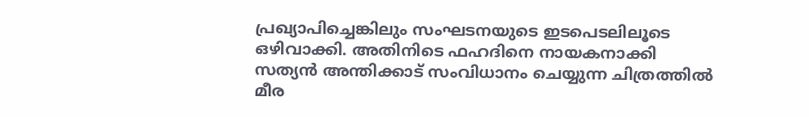പ്രഖ്യാപിച്ചെങ്കിലും സംഘടനയുടെ ഇടപെടലിലൂടെ ഒഴിവാക്കി. അതിനിടെ ഫഹദിനെ നായകനാക്കി സത്യന്‍ അന്തിക്കാട് സംവിധാനം ചെയ്യുന്ന ചിത്രത്തില്‍ മീര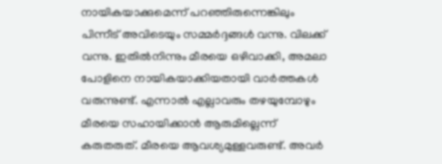നായികയാക്കുമെന്ന് പറഞ്ഞിരുന്നെങ്കിലും പിന്നീട് അവിടെയും സമ്മര്‍ദ്ദങ്ങള്‍ വന്നു. വിലക്ക് വന്നു. ഇതില്‍നിന്നും മീരയെ ഒഴിവാക്കി, അമലാ പോളിനെ നായികയാക്കിയതായി വാര്‍ത്തകള്‍ വരുന്നുണ്ട്. എന്നാല്‍ എല്ലാവരും തഴയുമ്പോഴും മീരയെ സഹായിക്കാന്‍ ആരുമില്ലെന്ന് കരുതരുത്. മീരയെ ആവശ്യമുള്ളവരുണ്ട്. അവര്‍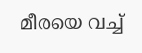മീരയെ വച്ച്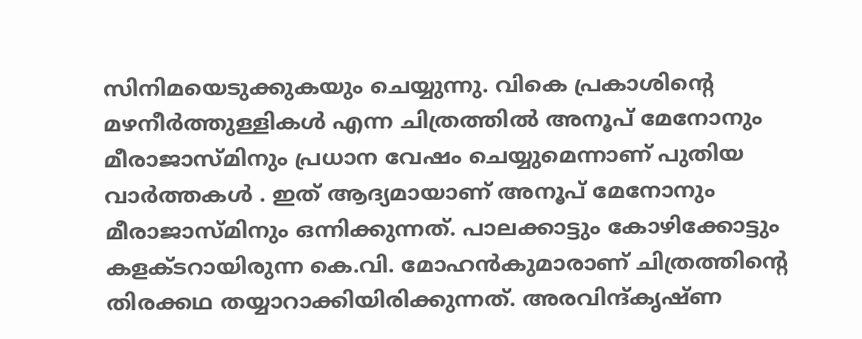സിനിമയെടുക്കുകയും ചെയ്യുന്നു. വികെ പ്രകാശിന്റെ മഴനീര്‍ത്തുള്ളികള്‍ എന്ന ചിത്രത്തില്‍ അനൂപ് മേനോനും മീരാജാസ്മിനും പ്രധാന വേഷം ചെയ്യുമെന്നാണ് പുതിയ വാര്‍ത്തകള്‍ . ഇത് ആദ്യമായാണ് അനൂപ് മേനോനും മീരാജാസ്മിനും ഒന്നിക്കുന്നത്. പാലക്കാട്ടും കോഴിക്കോട്ടും കളക്ടറായിരുന്ന കെ.വി. മോഹന്‍കുമാരാണ് ചിത്രത്തിന്റെ തിരക്കഥ തയ്യാറാക്കിയിരിക്കുന്നത്. അരവിന്ദ്കൃഷ്ണ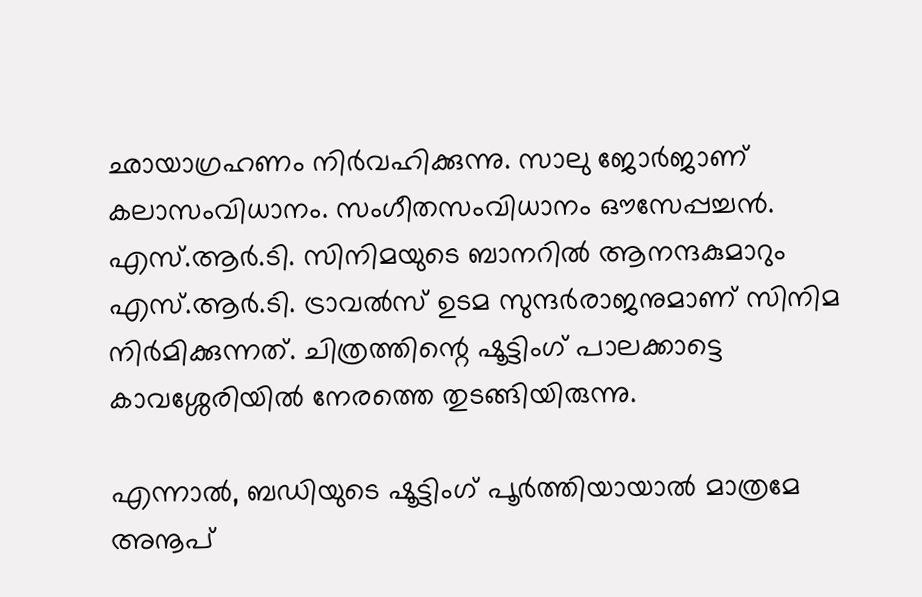ഛായാഗ്രഹണം നിര്‍വഹിക്കുന്നു. സാലു ജോര്‍ജാണ് കലാസംവിധാനം. സംഗീതസംവിധാനം ഔസേപ്പച്ചന്‍. എസ്.ആര്‍.ടി. സിനിമയുടെ ബാനറില്‍ ആനന്ദകുമാറും എസ്.ആര്‍.ടി. ട്രാവല്‍സ് ഉടമ സുന്ദര്‍രാജനുമാണ് സിനിമ നിര്‍മിക്കുന്നത്. ചിത്രത്തിന്റെ ഷൂട്ടിംഗ് പാലക്കാട്ടെ കാവശ്ശേരിയില്‍ നേരത്തെ തുടങ്ങിയിരുന്നു.

എന്നാല്‍, ബഡിയുടെ ഷൂട്ടിംഗ് പൂര്‍ത്തിയായാല്‍ മാത്രമേ അനൂപ്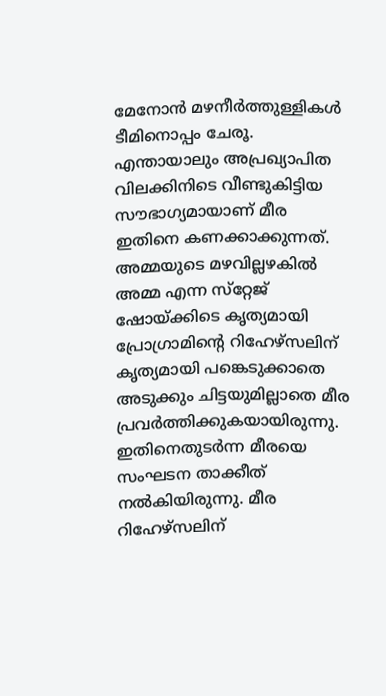മേനോന്‍ മഴനീര്‍ത്തുള്ളികള്‍ ടീമിനൊപ്പം ചേരൂ. എന്തായാലും അപ്രഖ്യാപിത വിലക്കിനിടെ വീണ്ടുകിട്ടിയ സൗഭാഗ്യമായാണ് മീര ഇതിനെ കണക്കാക്കുന്നത്. അമ്മയുടെ മഴവില്ലഴകില്‍ അമ്മ എന്ന സ്‌റ്റേജ് ഷോയ്ക്കിടെ കൃത്യമായി പ്രോഗ്രാമിന്റെ റിഹേഴ്‌സലിന് കൃത്യമായി പങ്കെടുക്കാതെ അടുക്കും ചിട്ടയുമില്ലാതെ മീര പ്രവര്‍ത്തിക്കുകയായിരുന്നു. ഇതിനെതുടര്‍ന്ന മീരയെ സംഘടന താക്കീത് നല്‍കിയിരുന്നു. മീര റിഹേഴ്‌സലിന്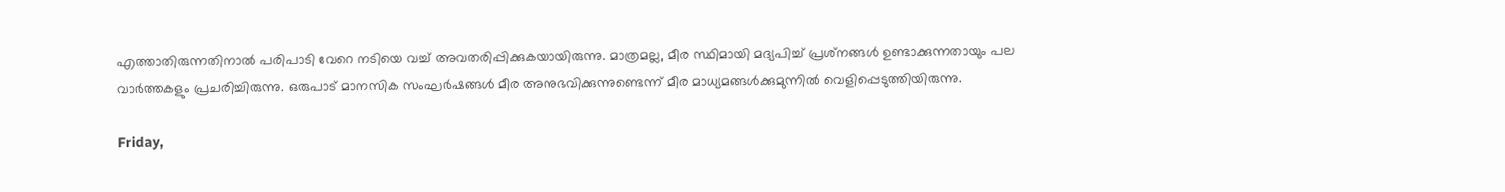എത്താതിരുന്നതിനാല്‍ പരിപാടി വേറെ നടിയെ വച്ച് അവതരിപ്പിക്കുകയായിരുന്നു. മാത്രമല്ല, മീര സ്ഥിമായി മദ്യപിച്ച് പ്രശ്‌നങ്ങള്‍ ഉണ്ടാക്കുന്നതായും പല വാര്‍ത്തകളും പ്രചരിച്ചിരുന്നു. ഒരുപാട് മാനസിക സംഘര്‍ഷങ്ങള്‍ മീര അനുഭവിക്കുന്നുണ്ടെന്ന് മീര മാധ്യമങ്ങള്‍ക്കുമുന്നില്‍ വെളിപ്പെടുത്തിയിരുന്നു.

Friday,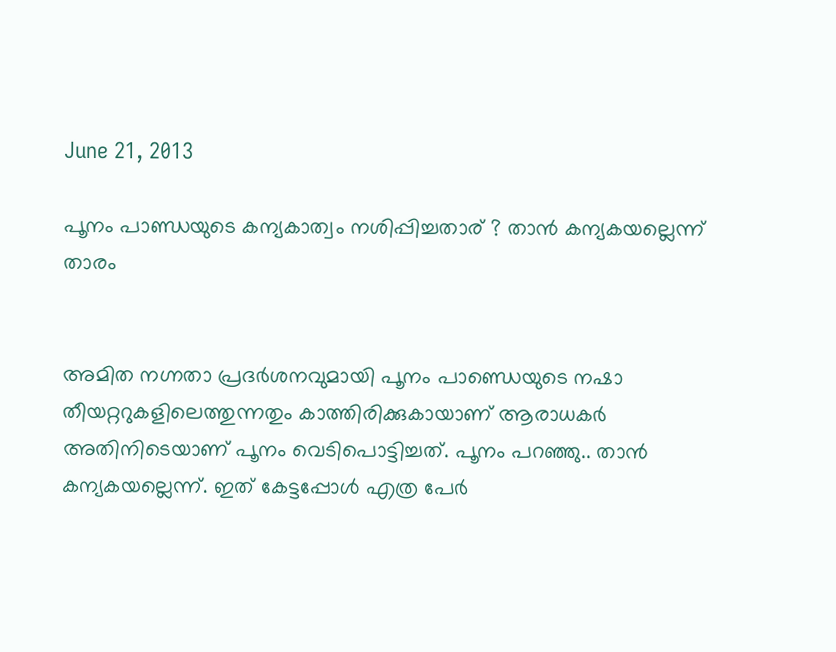June 21, 2013

പൂനം പാണ്ഡയുടെ കന്യകാത്വം നശിപ്പിച്ചതാര് ? താന്‍ കന്യകയല്ലെന്ന് താരം


അമിത നഗ്നതാ പ്രദര്‍ശനവുമായി പൂനം പാണ്ഡെയുടെ നഷാ തീയറ്ററുകളിലെത്തുന്നതും കാത്തിരിക്കുകായാണ് ആരാധകര്‍ അതിനിടെയാണ് പൂനം വെടിപൊട്ടിച്ചത്. പൂനം പറഞ്ഞു.. താന്‍ കന്യകയല്ലെന്ന്. ഇത് കേട്ടപ്പോള്‍ എത്ര പേര്‍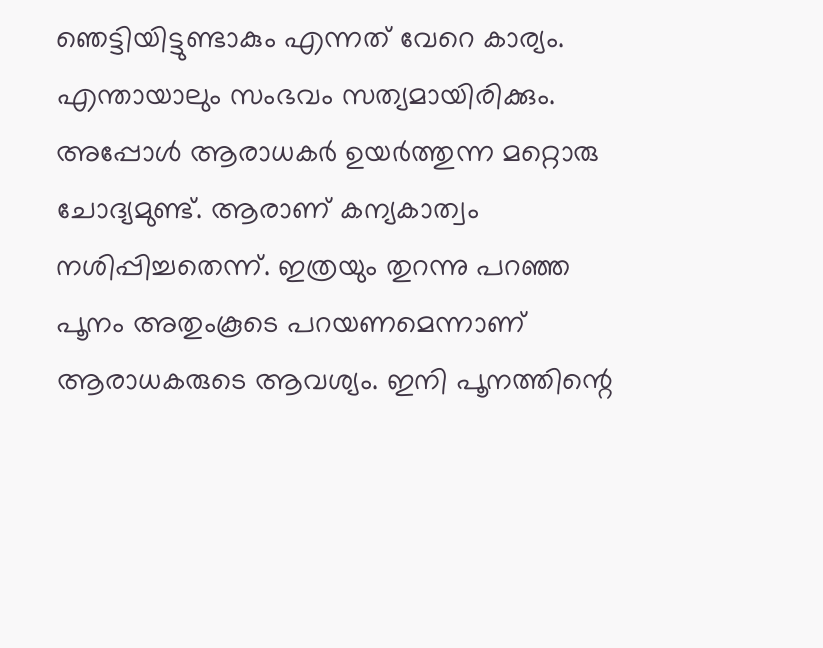ഞെട്ടിയിട്ടുണ്ടാകും എന്നത് വേറെ കാര്യം. എന്തായാലും സംഭവം സത്യമായിരിക്കും. അപ്പോള്‍ ആരാധകര്‍ ഉയര്‍ത്തുന്ന മറ്റൊരു ചോദ്യമുണ്ട്. ആരാണ് കന്യകാത്വം നശിപ്പിച്ചതെന്ന്. ഇത്രയും തുറന്നു പറഞ്ഞ പൂനം അതുംകൂടെ പറയണമെന്നാണ് ആരാധകരുടെ ആവശ്യം. ഇനി പൂനത്തിന്റെ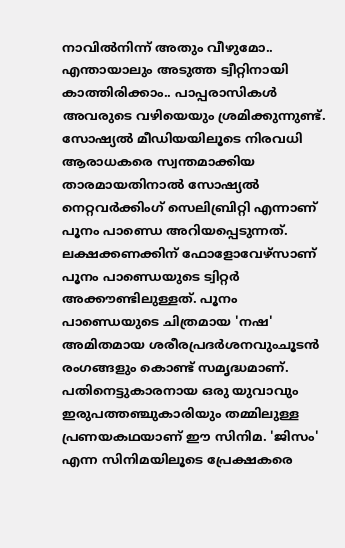നാവില്‍നിന്ന് അതും വീഴുമോ.. എന്തായാലും അടുത്ത ട്വീറ്റിനായി കാത്തിരിക്കാം.. പാപ്പരാസികള്‍ അവരുടെ വഴിയെയും ശ്രമിക്കുന്നുണ്ട്. സോഷ്യല്‍ മീഡിയയിലൂടെ നിരവധി ആരാധകരെ സ്വന്തമാക്കിയ താരമായതിനാല്‍ സോഷ്യല്‍ നെറ്റവര്‍ക്കിംഗ് സെലിബ്രിറ്റി എന്നാണ് പൂനം പാണ്ഡെ അറിയപ്പെടുന്നത്. ലക്ഷക്കണക്കിന് ഫോളോവേഴ്‌സാണ് പൂനം പാണ്ഡെയുടെ ട്വിറ്റര്‍ അക്കൗണ്ടിലുള്ളത്. പൂനം പാണ്ഡെയുടെ ചിത്രമായ 'നഷ' അമിതമായ ശരീരപ്രദര്‍ശനവുംചൂടന്‍ രംഗങ്ങളും കൊണ്ട് സമൃദ്ധമാണ്. പതിനെട്ടുകാരനായ ഒരു യുവാവും ഇരുപത്തഞ്ചുകാരിയും തമ്മിലുള്ള പ്രണയകഥയാണ് ഈ സിനിമ. 'ജിസം' എന്ന സിനിമയിലൂടെ പ്രേക്ഷകരെ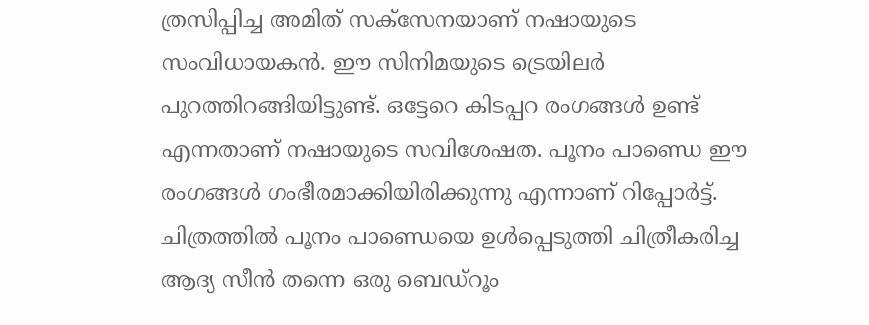ത്രസിപ്പിച്ച അമിത് സക്‌സേനയാണ് നഷായുടെ സംവിധായകന്‍. ഈ സിനിമയുടെ ട്രെയിലര്‍ പുറത്തിറങ്ങിയിട്ടുണ്ട്. ഒട്ടേറെ കിടപ്പറ രംഗങ്ങള്‍ ഉണ്ട് എന്നതാണ് നഷായുടെ സവിശേഷത. പൂനം പാണ്ഡെ ഈ രംഗങ്ങള്‍ ഗംഭീരമാക്കിയിരിക്കുന്നു എന്നാണ് റിപ്പോര്‍ട്ട്. ചിത്രത്തില്‍ പൂനം പാണ്ഡെയെ ഉള്‍പ്പെടുത്തി ചിത്രീകരിച്ച ആദ്യ സീന്‍ തന്നെ ഒരു ബെഡ്‌റൂം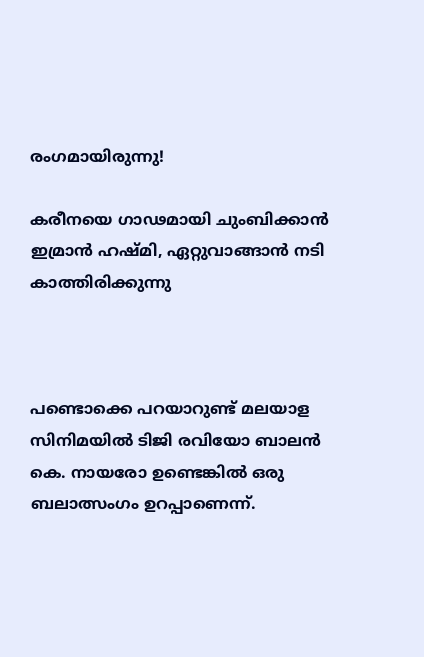രംഗമായിരുന്നു!

കരീനയെ ഗാഢമായി ചുംബിക്കാന്‍ ഇമ്രാന്‍ ഹഷ്മി, ഏറ്റുവാങ്ങാന്‍ നടി കാത്തിരിക്കുന്നു



പണ്ടൊക്കെ പറയാറുണ്ട് മലയാള സിനിമയില്‍ ടിജി രവിയോ ബാലന്‍ കെ. നായരോ ഉണ്ടെങ്കില്‍ ഒരു ബലാത്സംഗം ഉറപ്പാണെന്ന്.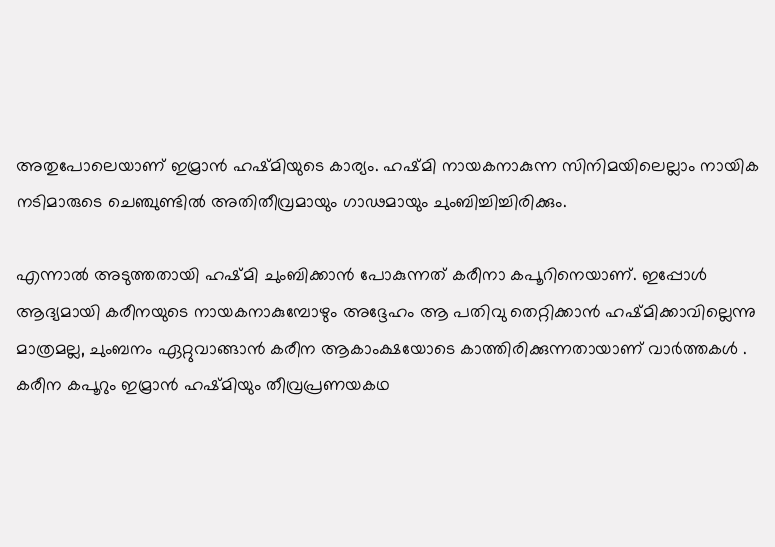അതുപോലെയാണ് ഇമ്രാന്‍ ഹഷ്മിയുടെ കാര്യം. ഹഷ്മി നായകനാകുന്ന സിനിമയിലെല്ലാം നായിക നടിമാരുടെ ചെഞ്ചുണ്ടില്‍ അതിതീവ്രമായും ഗാഢമായും ചുംബിച്ചിച്ചിരിക്കും.

എന്നാല്‍ അടുത്തതായി ഹഷ്മി ചുംബിക്കാന്‍ പോകുന്നത് കരീനാ കപൂറിനെയാണ്. ഇപ്പോള്‍ ആദ്യമായി കരീനയുടെ നായകനാകുമ്പോഴും അദ്ദേഹം ആ പതിവു തെറ്റിക്കാന്‍ ഹഷ്മിക്കാവില്ലെന്നു മാത്രമല്ല, ചുംബനം ഏറ്റുവാങ്ങാന്‍ കരീന ആകാംക്ഷയോടെ കാത്തിരിക്കുന്നതായാണ് വാര്‍ത്തകള്‍ . കരീന കപൂറും ഇമ്രാന്‍ ഹഷ്മിയും തീവ്രപ്രണയകഥ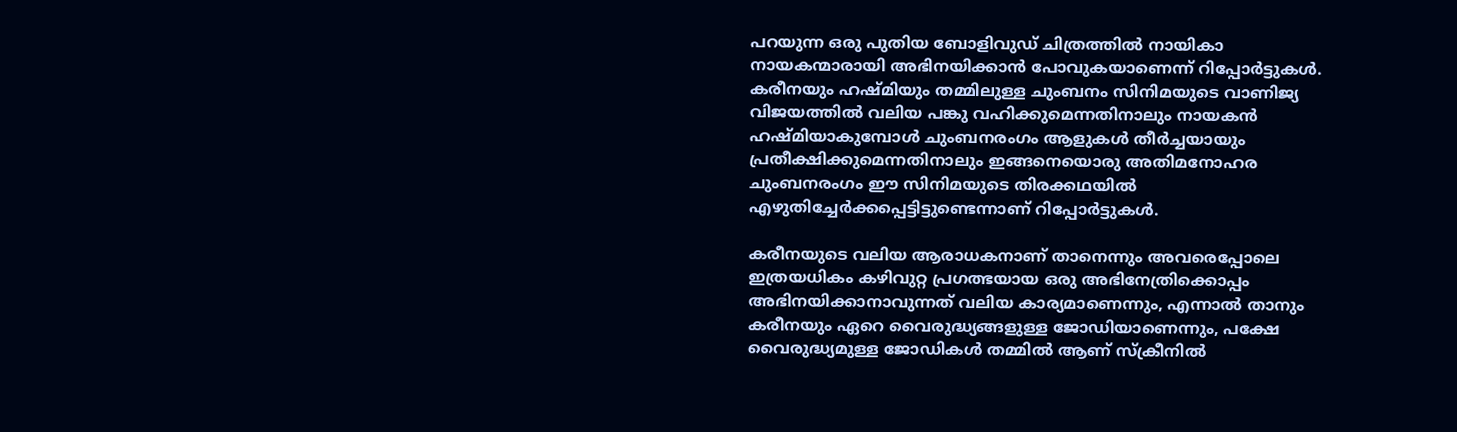പറയുന്ന ഒരു പുതിയ ബോളിവുഡ് ചിത്രത്തില്‍ നായികാ നായകന്മാരായി അഭിനയിക്കാന്‍ പോവുകയാണെന്ന് റിപ്പോര്‍ട്ടുകള്‍. കരീനയും ഹഷ്മിയും തമ്മിലുള്ള ചുംബനം സിനിമയുടെ വാണിജ്യ വിജയത്തില്‍ വലിയ പങ്കു വഹിക്കുമെന്നതിനാലും നായകന്‍ ഹഷ്മിയാകുമ്പോള്‍ ചുംബനരംഗം ആളുകള്‍ തീര്‍ച്ചയായും പ്രതീക്ഷിക്കുമെന്നതിനാലും ഇങ്ങനെയൊരു അതിമനോഹര ചുംബനരംഗം ഈ സിനിമയുടെ തിരക്കഥയില്‍ എഴുതിച്ചേര്‍ക്കപ്പെട്ടിട്ടുണ്ടെന്നാണ് റിപ്പോര്‍ട്ടുകള്‍.

കരീനയുടെ വലിയ ആരാധകനാണ് താനെന്നും അവരെപ്പോലെ ഇത്രയധികം കഴിവുറ്റ പ്രഗത്ഭയായ ഒരു അഭിനേത്രിക്കൊപ്പം അഭിനയിക്കാനാവുന്നത് വലിയ കാര്യമാണെന്നും, എന്നാല്‍ താനും കരീനയും ഏറെ വൈരുദ്ധ്യങ്ങളുള്ള ജോഡിയാണെന്നും, പക്ഷേ വൈരുദ്ധ്യമുള്ള ജോഡികള്‍ തമ്മില്‍ ആണ് സ്‌ക്രീനില്‍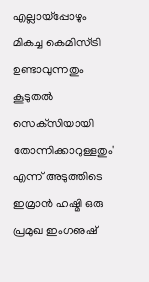എല്ലായ്‌പ്പോഴും മികച്ച കെമിസ്ട്രി ഉണ്ടാവുന്നതും കൂടുതല്‍ സെക്‌സിയായി തോന്നിക്കാറുള്ളതും' എന്ന് അടുത്തിടെ ഇമ്രാന്‍ ഹഷ്മി ഒരു പ്രമുഖ ഇംഗഌഷ്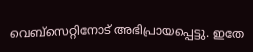വെബ്‌സെറ്റിനോട് അഭിപ്രായപ്പെട്ടു. ഇതേ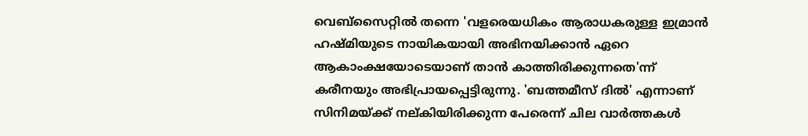വെബ്‌സൈറ്റില്‍ തന്നെ 'വളരെയധികം ആരാധകരുള്ള ഇമ്രാന്‍ ഹഷ്മിയുടെ നായികയായി അഭിനയിക്കാന്‍ ഏറെ ആകാംക്ഷയോടെയാണ് താന്‍ കാത്തിരിക്കുന്നതെ'ന്ന് കരീനയും അഭിപ്രായപ്പെട്ടിരുന്നു. 'ബത്തമീസ് ദില്‍' എന്നാണ് സിനിമയ്ക്ക് നല്കിയിരിക്കുന്ന പേരെന്ന് ചില വാര്‍ത്തകള്‍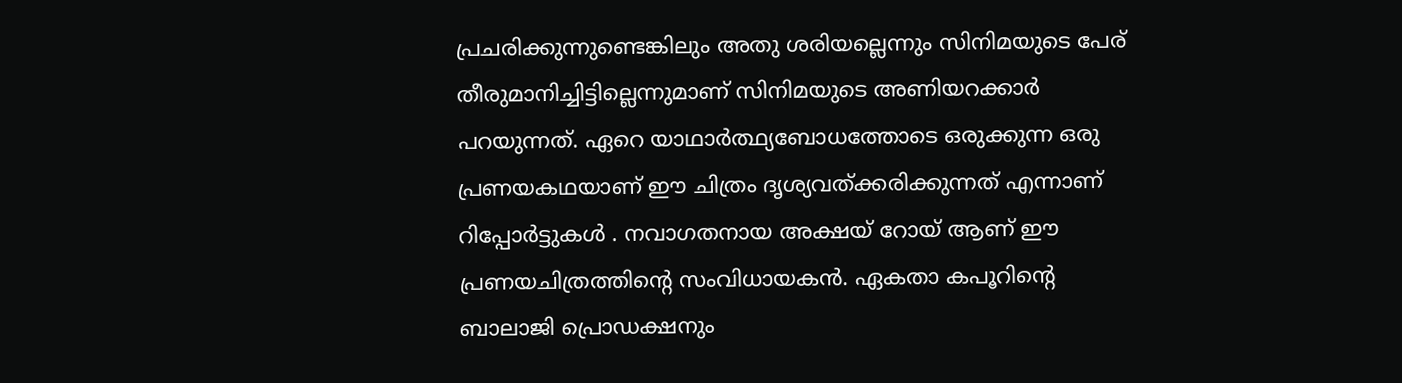പ്രചരിക്കുന്നുണ്ടെങ്കിലും അതു ശരിയല്ലെന്നും സിനിമയുടെ പേര് തീരുമാനിച്ചിട്ടില്ലെന്നുമാണ് സിനിമയുടെ അണിയറക്കാര്‍ പറയുന്നത്. ഏറെ യാഥാര്‍ത്ഥ്യബോധത്തോടെ ഒരുക്കുന്ന ഒരു പ്രണയകഥയാണ് ഈ ചിത്രം ദൃശ്യവത്ക്കരിക്കുന്നത് എന്നാണ് റിപ്പോര്‍ട്ടുകള്‍ . നവാഗതനായ അക്ഷയ് റോയ് ആണ് ഈ പ്രണയചിത്രത്തിന്റെ സംവിധായകന്‍. ഏകതാ കപൂറിന്റെ ബാലാജി പ്രൊഡക്ഷനും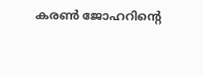കരണ്‍ ജോഹറിന്റെ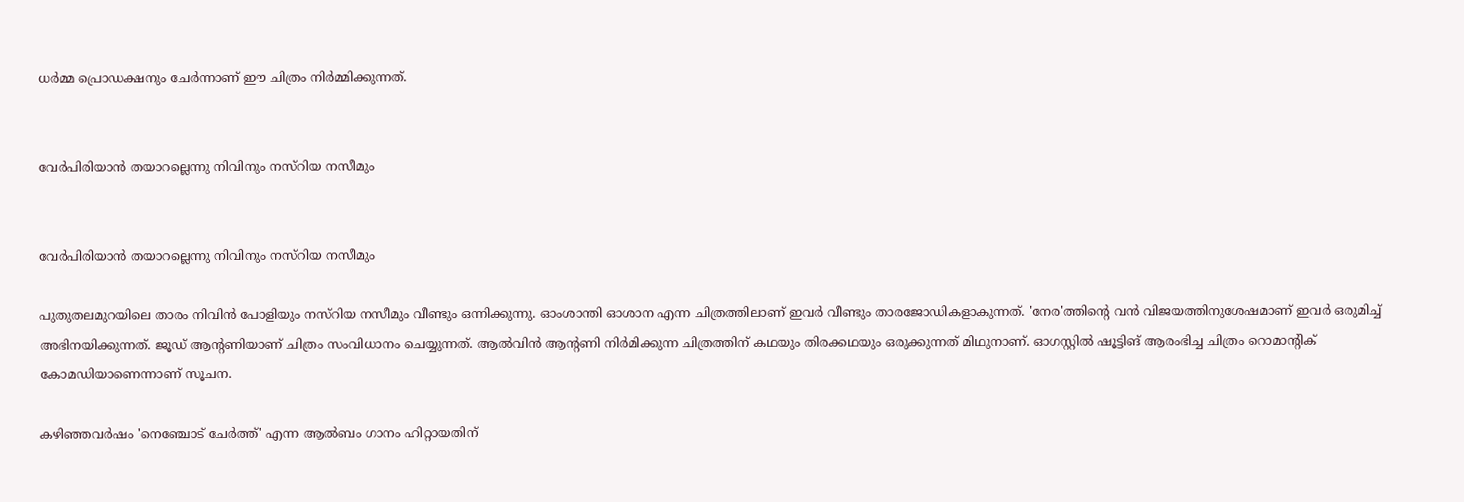ധര്‍മ്മ പ്രൊഡക്ഷനും ചേര്‍ന്നാണ് ഈ ചിത്രം നിര്‍മ്മിക്കുന്നത്.


വേര്‍പിരിയാന്‍ തയാറല്ലെന്നു നിവിനും നസ്‌റിയ നസീമും


വേര്‍പിരിയാന്‍ തയാറല്ലെന്നു നിവിനും നസ്‌റിയ നസീമും

പുതുതലമുറയിലെ താരം നിവിന്‍ പോളിയും നസ്‌റിയ നസീമും വീണ്ടും ഒന്നിക്കുന്നു. ഓംശാന്തി ഓശാന എന്ന ചിത്രത്തിലാണ് ഇവര്‍ വീണ്ടും താരജോഡികളാകുന്നത്. 'നേര'ത്തിന്റെ വന്‍ വിജയത്തിനുശേഷമാണ് ഇവര്‍ ഒരുമിച്ച് അഭിനയിക്കുന്നത്. ജൂഡ് ആന്റണിയാണ് ചിത്രം സംവിധാനം ചെയ്യുന്നത്. ആല്‍വിന്‍ ആന്റണി നിര്‍മിക്കുന്ന ചിത്രത്തിന് കഥയും തിരക്കഥയും ഒരുക്കുന്നത് മിഥുനാണ്. ഓഗസ്റ്റില്‍ ഷൂട്ടിങ് ആരംഭിച്ച ചിത്രം റൊമാന്റിക് കോമഡിയാണെന്നാണ് സൂചന.

കഴിഞ്ഞവര്‍ഷം 'നെഞ്ചോട് ചേര്‍ത്ത്' എന്ന ആല്‍ബം ഗാനം ഹിറ്റായതിന്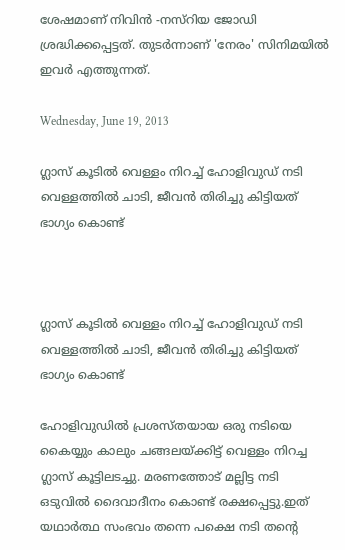ശേഷമാണ് നിവിന്‍ -നസ്‌റിയ ജോഡി ശ്രദ്ധിക്കപ്പെട്ടത്. തുടര്‍ന്നാണ് 'നേരം' സിനിമയില്‍ ഇവര്‍ എത്തുന്നത്.

Wednesday, June 19, 2013

ഗ്ലാസ് കൂടില്‍ വെള്ളം നിറച്ച് ഹോളിവുഡ് നടി വെള്ളത്തില്‍ ചാടി, ജീവന്‍ തിരിച്ചു കിട്ടിയത് ഭാഗ്യം കൊണ്ട്



ഗ്ലാസ് കൂടില്‍ വെള്ളം നിറച്ച് ഹോളിവുഡ് നടി വെള്ളത്തില്‍ ചാടി, ജീവന്‍ തിരിച്ചു കിട്ടിയത് ഭാഗ്യം കൊണ്ട്

ഹോളിവുഡില്‍ പ്രശസ്തയായ ഒരു നടിയെ കൈയ്യും കാലും ചങ്ങലയ്ക്കിട്ട് വെള്ളം നിറച്ച ഗ്ലാസ് കൂട്ടിലടച്ചു. മരണത്തോട് മല്ലിട്ട നടി ഒടുവില്‍ ദൈവാദീനം കൊണ്ട് രക്ഷപ്പെട്ടു.ഇത് യഥാര്‍ത്ഥ സംഭവം തന്നെ പക്ഷെ നടി തന്റെ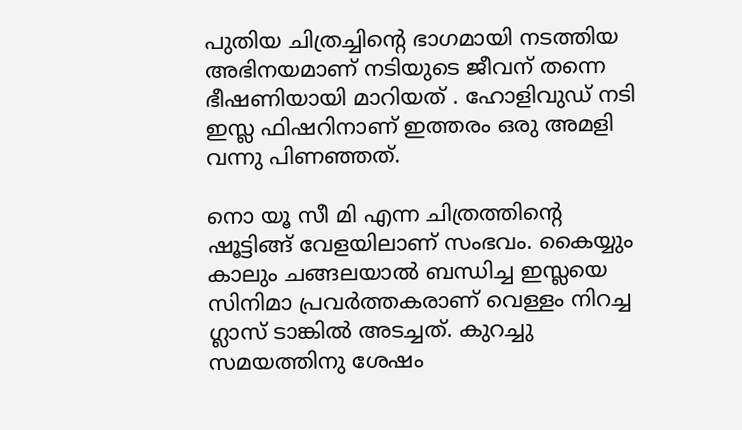പുതിയ ചിത്രച്ചിന്റെ ഭാഗമായി നടത്തിയ അഭിനയമാണ് നടിയുടെ ജീവന് തന്നെ ഭീഷണിയായി മാറിയത് . ഹോളിവുഡ് നടി ഇസ്ല ഫിഷറിനാണ് ഇത്തരം ഒരു അമളി വന്നു പിണഞ്ഞത്.

നൊ യൂ സീ മി എന്ന ചിത്രത്തിന്റെ ഷൂട്ടിങ്ങ് വേളയിലാണ് സംഭവം. കൈയ്യും കാലും ചങ്ങലയാല്‍ ബന്ധിച്ച ഇസ്ലയെ സിനിമാ പ്രവര്‍ത്തകരാണ് വെള്ളം നിറച്ച ഗ്ലാസ് ടാങ്കില്‍ അടച്ചത്. കുറച്ചു സമയത്തിനു ശേഷം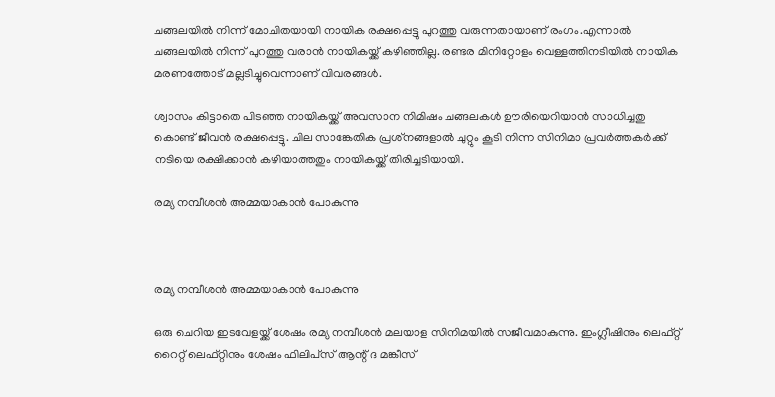ചങ്ങലയില്‍ നിന്ന് മോചിതയായി നായിക രക്ഷപ്പെട്ടു പുറത്തു വരുന്നതായാണ് രംഗം.എന്നാല്‍ ചങ്ങലയില്‍ നിന്ന് പുറത്തു വരാന്‍ നായികയ്ക്ക് കഴിഞ്ഞില്ല. രണ്ടര മിനിറ്റോളം വെള്ളത്തിനടിയില്‍ നായിക മരണത്തോട് മല്ലടിച്ചുവെന്നാണ് വിവരങ്ങള്‍.

ശ്വാസം കിട്ടാതെ പിടഞ്ഞ നായികയ്ക്ക് അവസാന നിമിഷം ചങ്ങലകള്‍ ഊരിയെറിയാന്‍ സാധിച്ചതു കൊണ്ട് ജീവന്‍ രക്ഷപ്പെട്ടു. ചില സാങ്കേതിക പ്രശ്‌നങ്ങളാല്‍ ചുറ്റും കൂടി നിന്ന സിനിമാ പ്രവര്‍ത്തകര്‍ക്ക് നടിയെ രക്ഷിക്കാന്‍ കഴിയാത്തതും നായികയ്ക്ക് തിരിച്ചടിയായി.

രമ്യ നമ്പീശന്‍ അമ്മയാകാന്‍ പോകുന്നു



രമ്യ നമ്പീശന്‍ അമ്മയാകാന്‍ പോകുന്നു

ഒരു ചെറിയ ഇടവേളയ്ക്ക് ശേഷം രമ്യ നമ്പീശന്‍ മലയാള സിനിമയില്‍ സജീവമാകുന്നു. ഇംഗ്ലീഷിനും ലെഫ്റ്റ് റൈറ്റ് ലെഫ്റ്റിനും ശേഷം ഫിലിപ്‌സ് ആന്റ് ദ മങ്കീസ്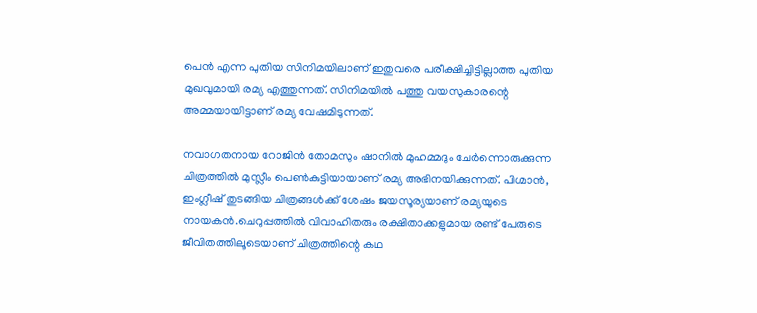പെന്‍ എന്ന പുതിയ സിനിമയിലാണ് ഇതുവരെ പരീക്ഷിച്ചിട്ടില്ലാത്ത പുതിയ മുഖവുമായി രമ്യ എത്തുന്നത്. സിനിമയില്‍ പത്തു വയസുകാരന്റെ അമ്മയായിട്ടാണ് രമ്യ വേഷമിടുന്നത്.

നവാഗതനായ റോജിന്‍ തോമസും ഷാനില്‍ മുഹമ്മദും ചേര്‍ന്നൊരുക്കുന്ന ചിത്രത്തില്‍ മുസ്ലീം പെണ്‍കുട്ടിയായാണ് രമ്യ അഭിനയിക്കുന്നത്. പിഗ്മാന്‍, ഇംഗ്ലീഷ് തുടങ്ങിയ ചിത്രങ്ങള്‍ക്ക് ശേഷം ജയസൂര്യയാണ് രമ്യയുടെ നായകന്‍.ചെറുപ്പത്തില്‍ വിവാഹിതരും രക്ഷിതാക്കളുമായ രണ്ട് പേരുടെ ജീവിതത്തിലൂടെയാണ് ചിത്രത്തിന്റെ കഥ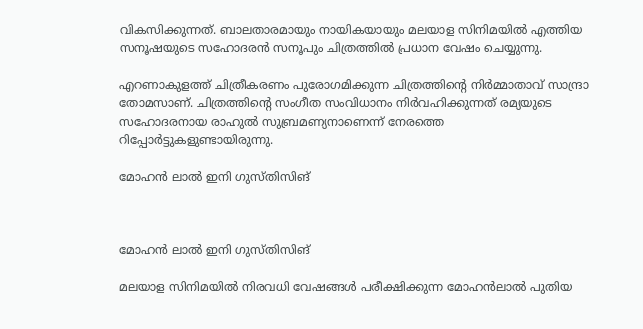വികസിക്കുന്നത്. ബാലതാരമായും നായികയായും മലയാള സിനിമയില്‍ എത്തിയ സനൂഷയുടെ സഹോദരന്‍ സനൂപും ചിത്രത്തില്‍ പ്രധാന വേഷം ചെയ്യുന്നു.

എറണാകുളത്ത് ചിത്രീകരണം പുരോഗമിക്കുന്ന ചിത്രത്തിന്റെ നിര്‍മ്മാതാവ് സാന്ദ്രാ തോമസാണ്. ചിത്രത്തിന്റെ സംഗീത സംവിധാനം നിര്‍വഹിക്കുന്നത് രമ്യയുടെ സഹോദരനായ രാഹുല്‍ സുബ്രമണ്യനാണെന്ന് നേരത്തെ റിപ്പോര്‍ട്ടുകളുണ്ടായിരുന്നു.

മോഹന്‍ ലാല്‍ ഇനി ഗുസ്തിസിങ്



മോഹന്‍ ലാല്‍ ഇനി ഗുസ്തിസിങ്

മലയാള സിനിമയില്‍ നിരവധി വേഷങ്ങള്‍ പരീക്ഷിക്കുന്ന മോഹന്‍ലാല്‍ പുതിയ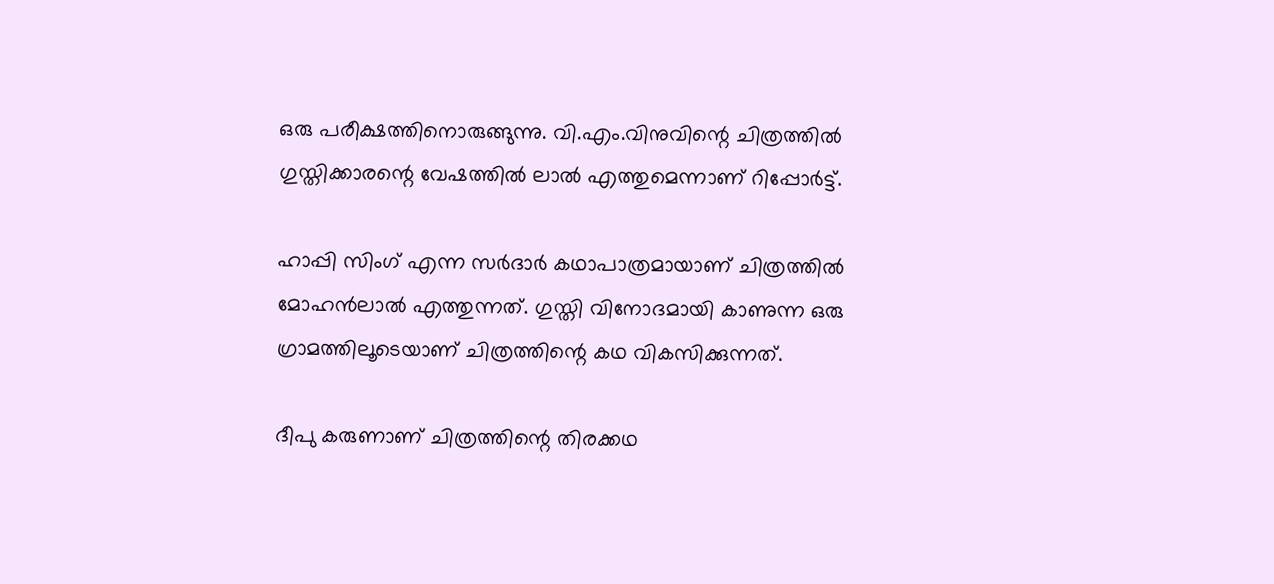ഒരു പരീക്ഷത്തിനൊരുങ്ങുന്നു. വി.എം.വിനുവിന്റെ ചിത്രത്തില്‍ ഗുസ്തിക്കാരന്റെ വേഷത്തില്‍ ലാല്‍ എത്തുമെന്നാണ് റിപ്പോര്‍ട്ട്.

ഹാപ്പി സിംഗ് എന്ന സര്‍ദാര്‍ കഥാപാത്രമായാണ് ചിത്രത്തില്‍ മോഹന്‍ലാല്‍ എത്തുന്നത്. ഗുസ്തി വിനോദമായി കാണുന്ന ഒരു ഗ്രാമത്തിലൂടെയാണ് ചിത്രത്തിന്റെ കഥ വികസിക്കുന്നത്.

ദീപു കരുണാണ് ചിത്രത്തിന്റെ തിരക്കഥ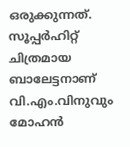ഒരുക്കുന്നത്. സൂപ്പര്‍ഹിറ്റ് ചിത്രമായ ബാലേട്ടനാണ് വി.എം.വിനുവും മോഹന്‍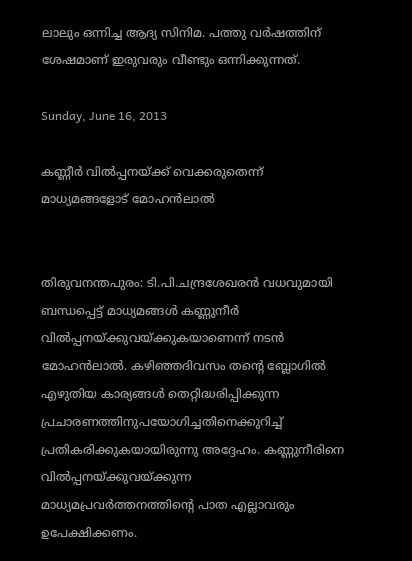ലാലും ഒന്നിച്ച ആദ്യ സിനിമ. പത്തു വര്‍ഷത്തിന് ശേഷമാണ് ഇരുവരും വീണ്ടും ഒന്നിക്കുന്നത്.

Sunday, June 16, 2013

കണ്ണീര്‍ വില്‍പ്പനയ്ക്ക് വെക്കരുതെന്ന് മാധ്യമങ്ങളോട് മോഹന്‍ലാല്‍


തിരുവനന്തപുരം: ടി.പി.ചന്ദ്രശേഖരന്‍ വധവുമായി ബന്ധപ്പെട്ട്‌ മാധ്യമങ്ങള്‍ കണ്ണുനീര്‍ വില്‍പ്പനയ്ക്കുവയ്ക്കുകയാണെന്ന് നടന്‍ മോഹന്‍ലാല്‍. കഴിഞ്ഞദിവസം തന്റെ ബ്ലോഗില്‍ എഴുതിയ കാര്യങ്ങള്‍ തെറ്റിദ്ധരിപ്പിക്കുന്ന പ്രചാരണത്തിനുപയോഗിച്ചതിനെക്കുറിച്ച് പ്രതികരിക്കുകയായിരുന്നു അദ്ദേഹം. കണ്ണുനീരിനെ വില്‍പ്പനയ്ക്കുവയ്ക്കുന്ന മാധ്യമപ്രവര്‍ത്തനത്തിന്റെ പാത എല്ലാവരും ഉപേക്ഷിക്കണം.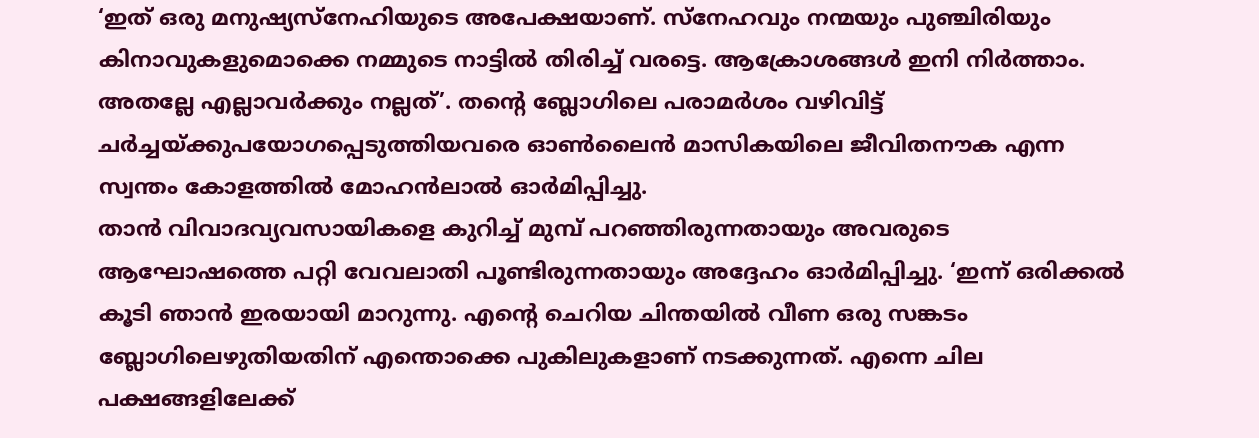‘ഇത് ഒരു മനുഷ്യസ്‌നേഹിയുടെ അപേക്ഷയാണ്. സ്‌നേഹവും നന്മയും പുഞ്ചിരിയും കിനാവുകളുമൊക്കെ നമ്മുടെ നാട്ടില്‍ തിരിച്ച് വരട്ടെ. ആക്രോശങ്ങള്‍ ഇനി നിര്‍ത്താം. അതല്ലേ എല്ലാവര്‍ക്കും നല്ലത്’. തന്റെ ബ്ലോഗിലെ പരാമര്‍ശം വഴിവിട്ട് ചര്‍ച്ചയ്ക്കുപയോഗപ്പെടുത്തിയവരെ ഓണ്‍ലൈന്‍ മാസികയിലെ ജീവിതനൗക എന്ന സ്വന്തം കോളത്തില്‍ മോഹന്‍ലാല്‍ ഓര്‍മിപ്പിച്ചു.
താന്‍ വിവാദവ്യവസായികളെ കുറിച്ച് മുമ്പ് പറഞ്ഞിരുന്നതായും അവരുടെ ആഘോഷത്തെ പറ്റി വേവലാതി പൂണ്ടിരുന്നതായും അദ്ദേഹം ഓര്‍മിപ്പിച്ചു. ‘ഇന്ന് ഒരിക്കല്‍ കൂടി ഞാന്‍ ഇരയായി മാറുന്നു. എന്റെ ചെറിയ ചിന്തയില്‍ വീണ ഒരു സങ്കടം ബ്ലോഗിലെഴുതിയതിന് എന്തൊക്കെ പുകിലുകളാണ് നടക്കുന്നത്. എന്നെ ചില പക്ഷങ്ങളിലേക്ക്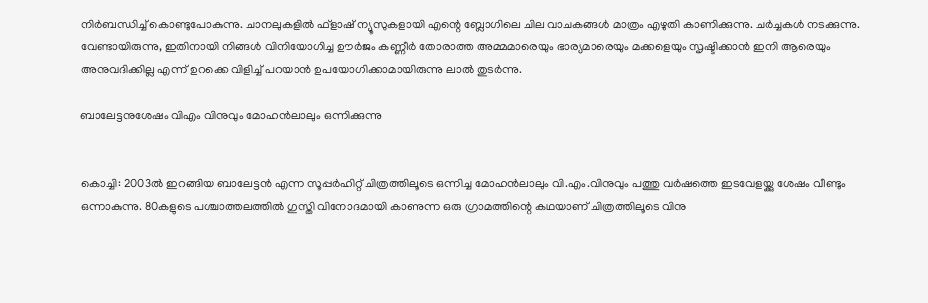നിര്‍ബന്ധിച്ച് കൊണ്ടുപോകുന്നു. ചാനലുകളില്‍ ഫ്‌ളാഷ് ന്യൂസുകളായി എന്റെ ബ്ലോഗിലെ ചില വാചകങ്ങള്‍ മാത്രം എഴുതി കാണിക്കുന്നു. ചര്‍ച്ചകള്‍ നടക്കുന്നു. വേണ്ടായിരുന്നു, ഇതിനായി നിങ്ങള്‍ വിനിയോഗിച്ച ഊര്‍ജം കണ്ണീര്‍ തോരാത്ത അമ്മമാരെയും ഭാര്യമാരെയും മക്കളെയും സൃഷ്ടിക്കാന്‍ ഇനി ആരെയും അനുവദിക്കില്ല എന്ന് ഉറക്കെ വിളിച്ച് പറയാന്‍ ഉപയോഗിക്കാമായിരുന്നു ലാല്‍ തുടര്‍ന്നു.

ബാലേട്ടനുശേഷം വിഎം വിനുവും മോഹന്‍ലാലും ഒന്നിക്കുന്നു


കൊച്ചി: 2003ല്‍ ഇറങ്ങിയ ബാലേട്ടന്‍ എന്ന സൂപ്പര്‍ഹിറ്റ് ചിത്രത്തിലൂടെ ഒന്നിച്ച മോഹന്‍ലാലും വി.എം.വിനുവും പത്തു വര്‍ഷത്തെ ഇടവേളയ്ക്കു ശേഷം വീണ്ടും ഒന്നാകുന്നു. 80കളുടെ പശ്ചാത്തലത്തില്‍ ഗുസ്തി വിനോദമായി കാണുന്ന ഒരു ഗ്രാമത്തിന്റെ കഥയാണ് ചിത്രത്തിലൂടെ വിനു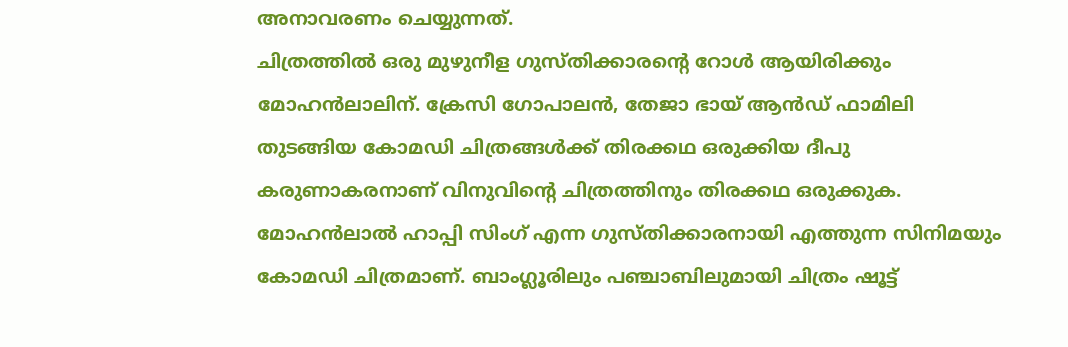അനാവരണം ചെയ്യുന്നത്.
ചിത്രത്തില്‍ ഒരു മുഴുനീള ഗുസ്തിക്കാരന്റെ റോള്‍ ആയിരിക്കും മോഹന്‍ലാലിന്. ക്രേസി ഗോപാലന്‍, തേജാ ഭായ് ആന്‍ഡ് ഫാമിലി തുടങ്ങിയ കോമഡി ചിത്രങ്ങള്‍ക്ക് തിരക്കഥ ഒരുക്കിയ ദീപു കരുണാകരനാണ് വിനുവിന്റെ ചിത്രത്തിനും തിരക്കഥ ഒരുക്കുക.
മോഹന്‍ലാല്‍ ഹാപ്പി സിംഗ് എന്ന ഗുസ്തിക്കാരനായി എത്തുന്ന സിനിമയും കോമഡി ചിത്രമാണ്. ബാംഗ്ലൂരിലും പഞ്ചാബിലുമായി ചിത്രം ഷൂട്ട്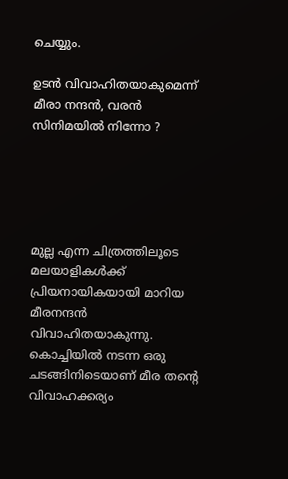ചെയ്യും.

ഉടന്‍ വിവാഹിതയാകുമെന്ന് മീരാ നന്ദന്‍, വരന്‍ സിനിമയില്‍ നിന്നോ ?





മുല്ല എന്ന ചിത്രത്തിലൂടെ മലയാളികള്‍ക്ക് പ്രിയനായികയായി മാറിയ മീരനന്ദന്‍ വിവാഹിതയാകുന്നു. കൊച്ചിയില്‍ നടന്ന ഒരു ചടങ്ങിനിടെയാണ് മീര തന്റെ വിവാഹക്കര്യം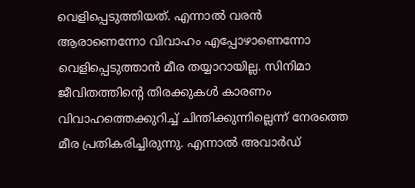വെളിപ്പെടുത്തിയത്. എന്നാല്‍ വരന്‍ ആരാണെന്നോ വിവാഹം എപ്പോഴാണെന്നോ വെളിപ്പെടുത്താന്‍ മീര തയ്യാറായില്ല. സിനിമാ ജീവിതത്തിന്റെ തിരക്കുകള്‍ കാരണം വിവാഹത്തെക്കുറിച്ച് ചിന്തിക്കുന്നില്ലെന്ന് നേരത്തെ മീര പ്രതികരിച്ചിരുന്നു. എന്നാല്‍ അവാര്‍ഡ്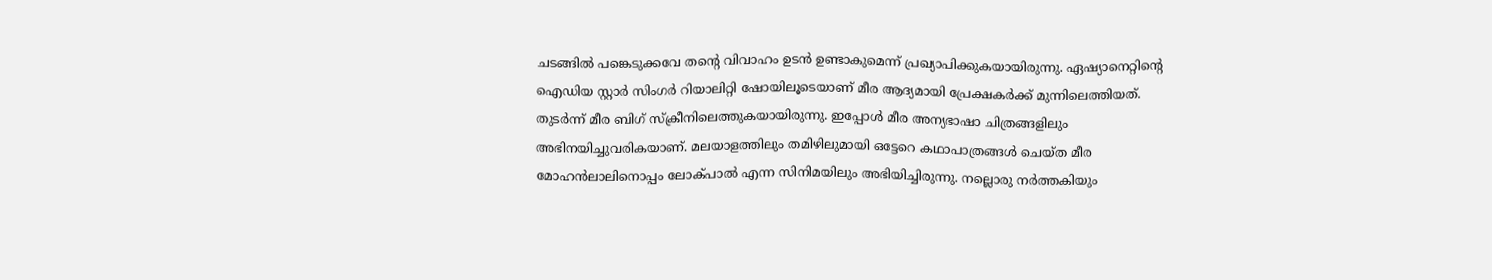ചടങ്ങില്‍ പങ്കെടുക്കവേ തന്റെ വിവാഹം ഉടന്‍ ഉണ്ടാകുമെന്ന് പ്രഖ്യാപിക്കുകയായിരുന്നു. ഏഷ്യാനെറ്റിന്റെ ഐഡിയ സ്റ്റാര്‍ സിംഗര്‍ റിയാലിറ്റി ഷോയിലൂടെയാണ് മീര ആദ്യമായി പ്രേക്ഷകര്‍ക്ക് മുന്നിലെത്തിയത്. തുടര്‍ന്ന് മീര ബിഗ് സ്‌ക്രീനിലെത്തുകയായിരുന്നു. ഇപ്പോള്‍ മീര അന്യഭാഷാ ചിത്രങ്ങളിലും അഭിനയിച്ചുവരികയാണ്. മലയാളത്തിലും തമിഴിലുമായി ഒട്ടേറെ കഥാപാത്രങ്ങള്‍ ചെയ്ത മീര മോഹന്‍ലാലിനൊപ്പം ലോക്പാല്‍ എന്ന സിനിമയിലും അഭിയിച്ചിരുന്നു. നല്ലൊരു നര്‍ത്തകിയും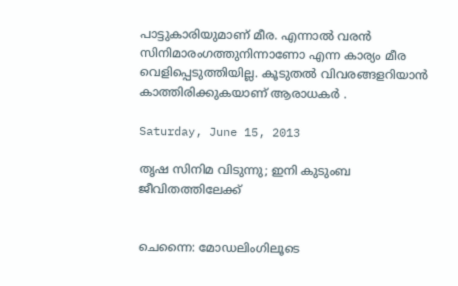പാട്ടുകാരിയുമാണ് മീര. എന്നാല്‍ വരന്‍ സിനിമാരംഗത്തുനിന്നാണോ എന്ന കാര്യം മീര വെളിപ്പെടുത്തിയില്ല. കൂടുതല്‍ വിവരങ്ങളറിയാന്‍ കാത്തിരിക്കുകയാണ് ആരാധകര്‍ .

Saturday, June 15, 2013

തൃഷ സിനിമ വിടുന്നു; ഇനി കുടുംബ ജീവിതത്തിലേക്ക്


ചെന്നൈ: മോഡലിംഗിലൂടെ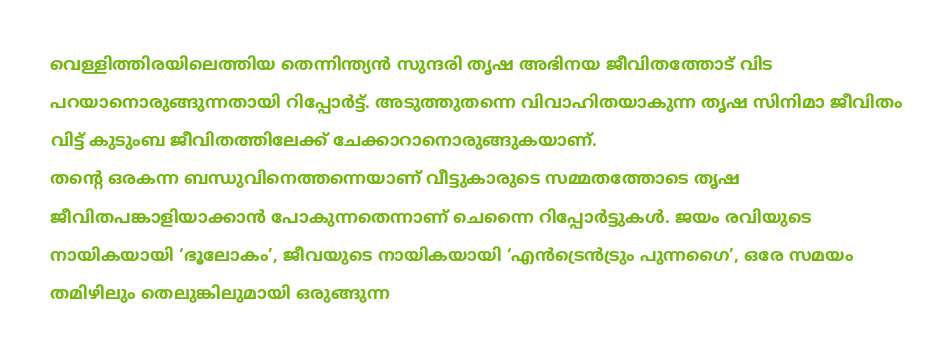വെള്ളിത്തിരയിലെത്തിയ തെന്നിന്ത്യന്‍ സുന്ദരി തൃഷ അഭിനയ ജീവിതത്തോട് വിട പറയാനൊരുങ്ങുന്നതായി റിപ്പോര്‍ട്ട്. അടുത്തുതന്നെ വിവാഹിതയാകുന്ന തൃഷ സിനിമാ ജീവിതം വിട്ട് കുടുംബ ജീവിതത്തിലേക്ക് ചേക്കാറാനൊരുങ്ങുകയാണ്.
തന്റെ ഒരകന്ന ബന്ധുവിനെത്തന്നെയാണ് വീട്ടുകാരുടെ സമ്മതത്തോടെ തൃഷ ജീവിതപങ്കാളിയാക്കാന്‍ പോകുന്നതെന്നാണ് ചെന്നൈ റിപ്പോര്‍ട്ടുകള്‍. ജയം രവിയുടെ നായികയായി ‘ഭൂലോകം’, ജീവയുടെ നായികയായി ‘എന്‍ട്രെന്‍ട്രും പുന്നഗൈ’, ഒരേ സമയം തമിഴിലും തെലുങ്കിലുമായി ഒരുങ്ങുന്ന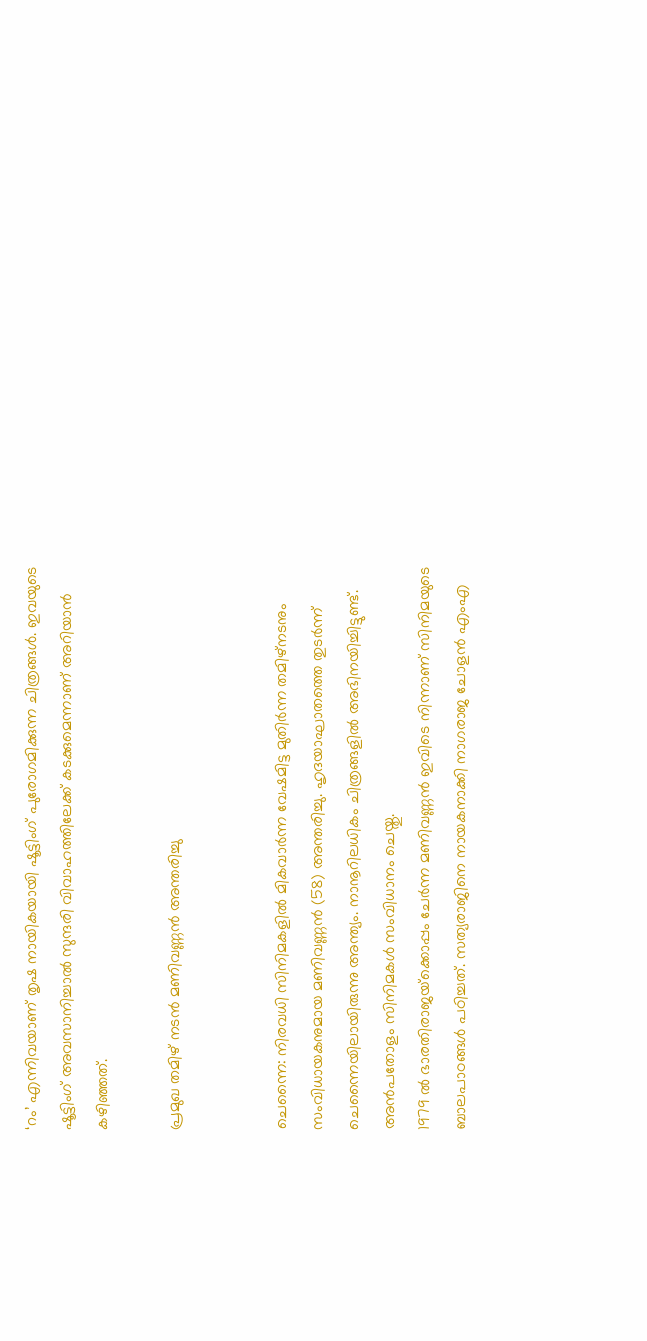‘റം’ എന്നിവയാണ് തൃഷ നായികയായി ഷൂട്ടിംഗ് പുരോഗമിക്കുന്ന ചിത്രങ്ങള്‍. ഇവയുടെ ഷൂട്ടിംഗ് അവസാനിച്ചാല്‍ സുന്ദരി വിവാഹത്തിലേക്ക് കടക്കുമെന്നാണ് അറിയാന്‍ കഴിഞ്ഞത്.

പ്രമുഖ തമിഴ് നടന്‍ മണിവണ്ണന്‍ അന്തരിച്ചു


ചെന്നൈ: നിരവധി സിനിമകളില്‍ മികവാര്‍ന്ന വേഷമിട്ട മുതിര്‍ന്ന തമിഴ്‌നടനും സംവിധായകനുമായ മണിവണ്ണന്‍ (58) അന്തരിച്ചു. ഹൃദയാഘാതത്തെ തുടര്‍ന്ന് ചെന്നൈയിലായിരുന്നു അന്ത്യം. നാനൂറിലധികം ചിത്രങ്ങളില്‍ അഭിനയിച്ചിട്ടുണ്ട്. അന്‍പതോളം സിനിമകള്‍ സംവിധാനം ചെയ്തു.
1979 ല്‍ ഭാരതിരാജയ്‌ക്കൊപ്പം ചേര്‍ന്ന മണിവണ്ണന്‍ ഇവിടെ നിന്നാണ് സിനിമയുടെ ബാലപാഠങ്ങള്‍ പഠിച്ചത്. സത്യരാജിനെ നായകനാക്കി നാഗരാജ ചോളന്‍ എംഎ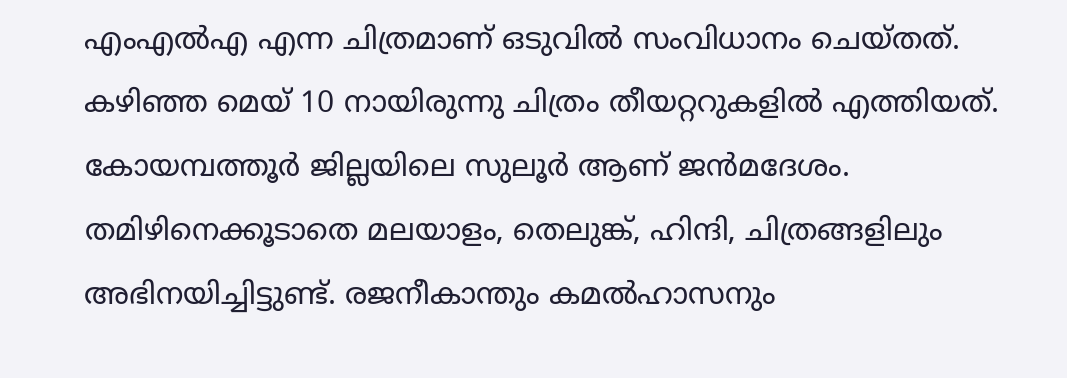എംഎല്‍എ എന്ന ചിത്രമാണ് ഒടുവില്‍ സംവിധാനം ചെയ്തത്. കഴിഞ്ഞ മെയ് 10 നായിരുന്നു ചിത്രം തീയറ്ററുകളില്‍ എത്തിയത്.
കോയമ്പത്തൂര്‍ ജില്ലയിലെ സുലൂര്‍ ആണ് ജന്‍മദേശം. തമിഴിനെക്കൂടാതെ മലയാളം, തെലുങ്ക്, ഹിന്ദി, ചിത്രങ്ങളിലും അഭിനയിച്ചിട്ടുണ്ട്. രജനീകാന്തും കമല്‍ഹാസനും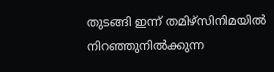തുടങ്ങി ഇന്ന് തമിഴ്‌സിനിമയില്‍ നിറഞ്ഞുനില്‍ക്കുന്ന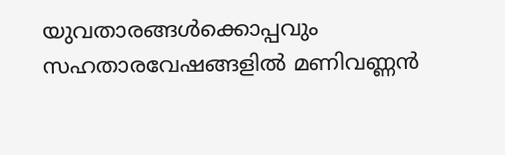യുവതാരങ്ങള്‍ക്കൊപ്പവും സഹതാരവേഷങ്ങളില്‍ മണിവണ്ണന്‍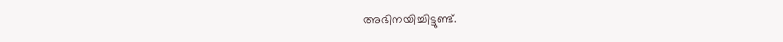അഭിനയിച്ചിട്ടുണ്ട്.